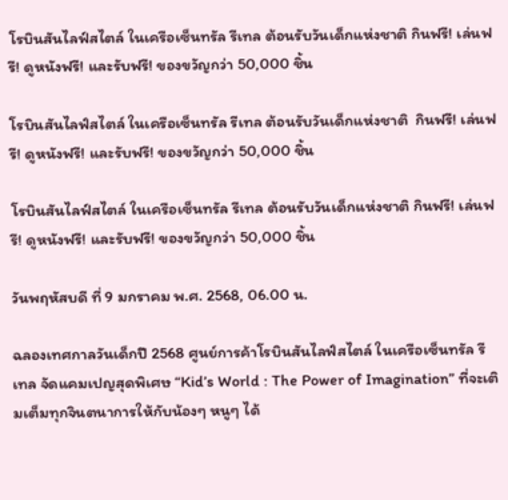โรบินสันไลฟ์สไตล์ ในเครือเซ็นทรัล รีเทล ต้อนรับวันเด็กแห่งชาติ กินฟรี! เล่นฟรี! ดูหนังฟรี! และรับฟรี! ของขวัญกว่า 50,000 ชิ้น

โรบินสันไลฟ์สไตล์ ในเครือเซ็นทรัล รีเทล ต้อนรับวันเด็กแห่งชาติ  กินฟรี! เล่นฟรี! ดูหนังฟรี! และรับฟรี! ของขวัญกว่า 50,000 ชิ้น

โรบินสันไลฟ์สไตล์ ในเครือเซ็นทรัล รีเทล ต้อนรับวันเด็กแห่งชาติ กินฟรี! เล่นฟรี! ดูหนังฟรี! และรับฟรี! ของขวัญกว่า 50,000 ชิ้น

วันพฤหัสบดี ที่ 9 มกราคม พ.ศ. 2568, 06.00 น.

ฉลองเทศกาลวันเด็กปี 2568 ศูนย์การค้าโรบินสันไลฟ์สไตล์ ในเครือเซ็นทรัล รีเทล จัดแคมเปญสุดพิเศษ “Kid’s World : The Power of Imagination” ที่จะเติมเต็มทุกจินตนาการให้กับน้องๆ หนูๆ ได้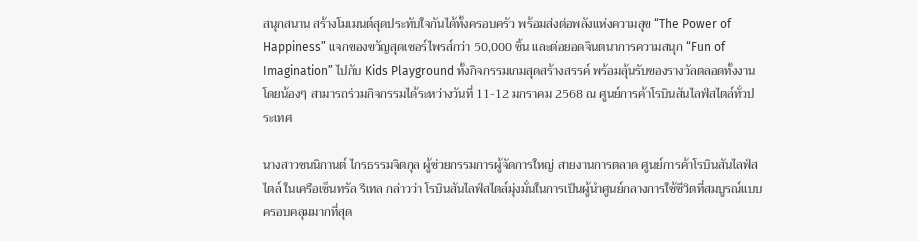สนุกสนาน สร้างโมเมนต์สุดประทับใจกันได้ทั้งครอบครัว พร้อมส่งต่อพลังแห่งความสุข “The Power of Happiness” แจกของขวัญสุดเซอร์ไพรส์กว่า 50,000 ชิ้น และต่อยอดจินตนาการความสนุก “Fun of Imagination” ไปกับ Kids Playground ทั้งกิจกรรมเกมสุดสร้างสรรค์ พร้อมลุ้นรับของรางวัลตลอดทั้งงาน โดยน้องๆ สามารถร่วมกิจกรรมได้ระหว่างวันที่ 11-12 มกราคม 2568 ณ ศูนย์การค้าโรบินสันไลฟ์สไตล์ทั่วประเทศ

นางสาวชนนิกานต์ ไกรธรรมจิตกุล ผู้ช่วยกรรมการผู้จัดการใหญ่ สายงานการตลาด ศูนย์การค้าโรบินสันไลฟ์สไตล์ ในเครือเซ็นทรัล รีเทล กล่าวว่า โรบินสันไลฟ์สไตล์มุ่งมั่นในการเป็นผู้นำศูนย์กลางการใช้ชีวิตที่สมบูรณ์แบบครอบคลุมมากที่สุด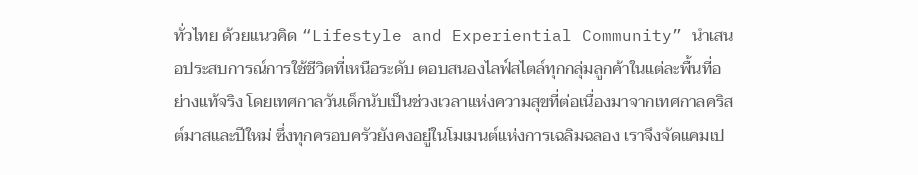ทั่วไทย ด้วยแนวคิด “Lifestyle and Experiential Community” นำเสนอประสบการณ์การใช้ชีวิตที่เหนือระดับ ตอบสนองไลฟ์สไตล์ทุกกลุ่มลูกค้าในแต่ละพื้นที่อย่างแท้จริง โดยเทศกาลวันเด็กนับเป็นช่วงเวลาแห่งความสุขที่ต่อเนื่องมาจากเทศกาลคริสต์มาสและปีใหม่ ซึ่งทุกครอบครัวยังคงอยู่ในโมเมนต์แห่งการเฉลิมฉลอง เราจึงจัดแคมเป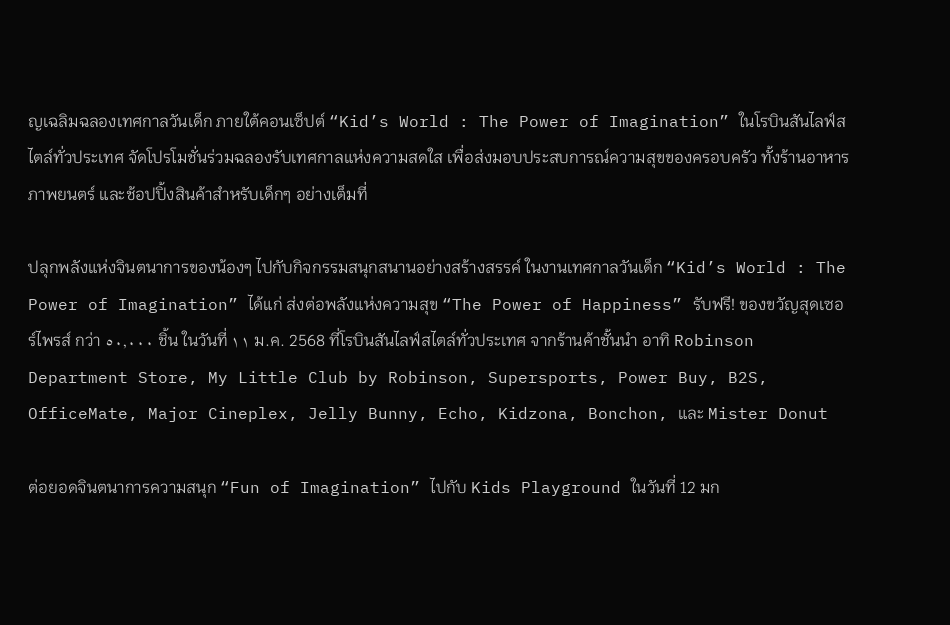ญเฉลิมฉลองเทศกาลวันเด็ก ภายใต้คอนเซ็ปต์ “Kid’s World : The Power of Imagination” ในโรบินสันไลฟ์สไตล์ทั่วประเทศ จัดโปรโมชั่นร่วมฉลองรับเทศกาลแห่งความสดใส เพื่อส่งมอบประสบการณ์ความสุขของครอบครัว ทั้งร้านอาหาร ภาพยนตร์ และช้อปปิ้งสินค้าสำหรับเด็กๆ อย่างเต็มที่

ปลุกพลังแห่งจินตนาการของน้องๆ ไปกับกิจกรรมสนุกสนานอย่างสร้างสรรค์ ในงานเทศกาลวันเด็ก “Kid’s World : The Power of Imagination” ได้แก่ ส่งต่อพลังแห่งความสุข “The Power of Happiness” รับฟรี! ของขวัญสุดเซอร์ไพรส์ กว่า ٥٠,٠٠٠ ชิ้น ในวันที่ ١١ ม.ค. 2568 ที่โรบินสันไลฟ์สไตล์ทั่วประเทศ จากร้านค้าชั้นนำ อาทิ Robinson Department Store, My Little Club by Robinson, Supersports, Power Buy, B2S, OfficeMate, Major Cineplex, Jelly Bunny, Echo, Kidzona, Bonchon, และ Mister Donut

ต่อยอดจินตนาการความสนุก “Fun of Imagination” ไปกับ Kids Playground ในวันที่ 12 มก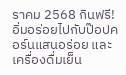ราคม 2568 กินฟรี! อิ่มอร่อยไปกับป๊อปคอร์นแสนอร่อย และเครื่องดื่มเย็น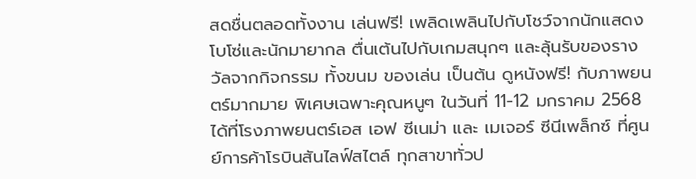สดชื่นตลอดทั้งงาน เล่นฟรี! เพลิดเพลินไปกับโชว์จากนักแสดงโบโซ่และนักมายากล ตื่นเต้นไปกับเกมสนุกๆ และลุ้นรับของรางวัลจากกิจกรรม ทั้งขนม ของเล่น เป็นต้น ดูหนังฟรี! กับภาพยนตร์มากมาย พิเศษเฉพาะคุณหนูๆ ในวันที่ 11-12 มกราคม 2568 ได้ที่โรงภาพยนตร์เอส เอฟ ซีเนม่า และ เมเจอร์ ซีนีเพล็กซ์ ที่ศูนย์การค้าโรบินสันไลฟ์สไตล์ ทุกสาขาทั่วป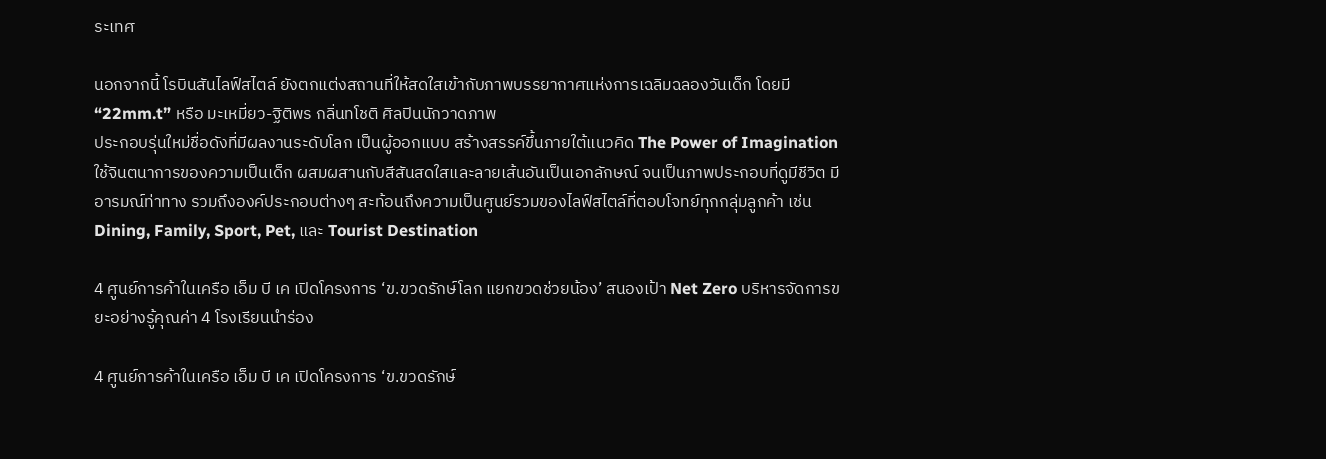ระเทศ

นอกจากนี้ โรบินสันไลฟ์สไตล์ ยังตกแต่งสถานที่ให้สดใสเข้ากับภาพบรรยากาศแห่งการเฉลิมฉลองวันเด็ก โดยมี “22mm.t” หรือ มะเหมี่ยว-ฐิติพร กลิ่นทโชติ ศิลปินนักวาดภาพ
ประกอบรุ่นใหม่ชื่อดังที่มีผลงานระดับโลก เป็นผู้ออกแบบ สร้างสรรค์ขึ้นภายใต้แนวคิด The Power of Imagination ใช้จินตนาการของความเป็นเด็ก ผสมผสานกับสีสันสดใสและลายเส้นอันเป็นเอกลักษณ์ จนเป็นภาพประกอบที่ดูมีชีวิต มีอารมณ์ท่าทาง รวมถึงองค์ประกอบต่างๆ สะท้อนถึงความเป็นศูนย์รวมของไลฟ์สไตล์ที่ตอบโจทย์ทุกกลุ่มลูกค้า เช่น Dining, Family, Sport, Pet, และ Tourist Destination

4 ศูนย์การค้าในเครือ เอ็ม บี เค เปิดโครงการ ‘ข.ขวดรักษ์โลก แยกขวดช่วยน้อง’ สนองเป้า Net Zero บริหารจัดการขยะอย่างรู้คุณค่า 4 โรงเรียนนำร่อง

4 ศูนย์การค้าในเครือ เอ็ม บี เค เปิดโครงการ ‘ข.ขวดรักษ์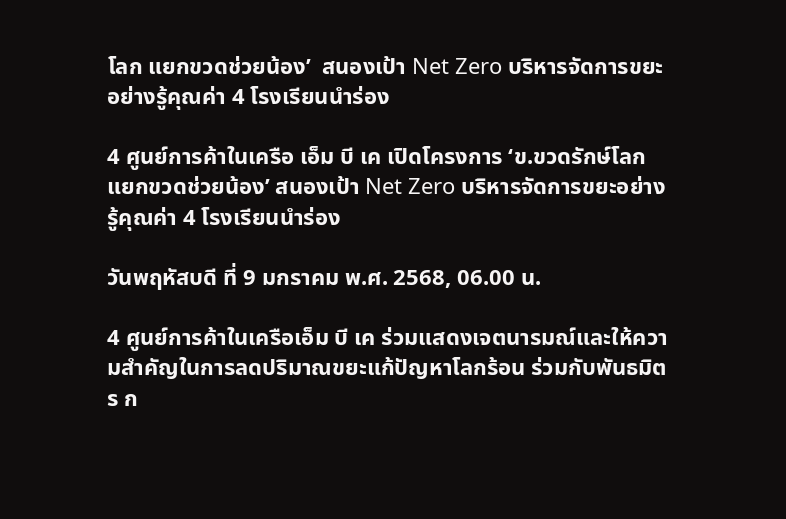โลก แยกขวดช่วยน้อง’  สนองเป้า Net Zero บริหารจัดการขยะอย่างรู้คุณค่า 4 โรงเรียนนำร่อง

4 ศูนย์การค้าในเครือ เอ็ม บี เค เปิดโครงการ ‘ข.ขวดรักษ์โลก แยกขวดช่วยน้อง’ สนองเป้า Net Zero บริหารจัดการขยะอย่างรู้คุณค่า 4 โรงเรียนนำร่อง

วันพฤหัสบดี ที่ 9 มกราคม พ.ศ. 2568, 06.00 น.

4 ศูนย์การค้าในเครือเอ็ม บี เค ร่วมแสดงเจตนารมณ์และให้ความสำคัญในการลดปริมาณขยะแก้ปัญหาโลกร้อน ร่วมกับพันธมิตร ก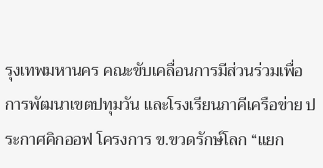รุงเทพมหานคร คณะขับเคลื่อนการมีส่วนร่วมเพื่อการพัฒนาเขตปทุมวัน และโรงเรียนภาคีเครือข่าย ประกาศคิกออฟ โครงการ ข.ขวดรักษ์โลก “แยก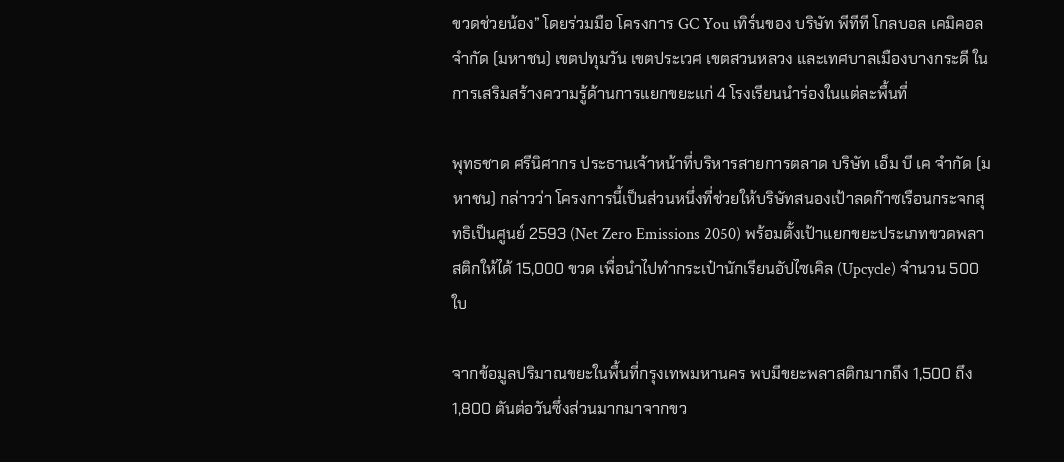ขวดช่วยน้อง” โดยร่วมมือ โครงการ GC You เทิร์นของ บริษัท พีทีที โกลบอล เคมิคอล จำกัด (มหาชน) เขตปทุมวัน เขตประเวศ เขตสวนหลวง และเทศบาลเมืองบางกระดี ในการเสริมสร้างความรู้ด้านการแยกขยะแก่ 4 โรงเรียนนำร่องในแต่ละพื้นที่

พุทธชาด ศรีนิศากร ประธานเจ้าหน้าที่บริหารสายการตลาด บริษัท เอ็ม บี เค จำกัด (มหาชน) กล่าวว่า โครงการนี้เป็นส่วนหนึ่งที่ช่วยให้บริษัทสนองเป้าลดก๊าซเรือนกระจกสุทธิเป็นศูนย์ 2593 (Net Zero Emissions 2050) พร้อมตั้งเป้าแยกขยะประเภทขวดพลาสติกให้ได้ 15,000 ขวด เพื่อนำไปทำกระเป๋านักเรียนอัปไซเคิล (Upcycle) จำนวน 500 ใบ

จากข้อมูลปริมาณขยะในพื้นที่กรุงเทพมหานคร พบมีขยะพลาสติกมากถึง 1,500 ถึง 1,800 ตันต่อวันซึ่งส่วนมากมาจากขว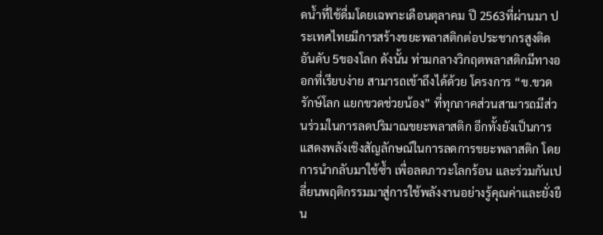ดน้ำที่ใช้ดื่มโดยเฉพาะเดือนตุลาคม ปี 2563ที่ผ่านมา ประเทศไทยมีการสร้างขยะพลาสติกต่อประชากรสูงติดอันดับ 5ของโลก ดังนั้น ท่ามกลางวิกฤตพลาสติกมีทางออกที่เรียบง่าย สามารถเข้าถึงได้ด้วย โครงการ “ข.ขวดรักษ์โลก แยกขวดช่วยน้อง” ที่ทุกภาคส่วนสามารถมีส่วนร่วมในการลดปริมาณขยะพลาสติก อีกทั้งยังเป็นการแสดงพลังเชิงสัญลักษณ์ในการลดการขยะพลาสติก โดยการนำกลับมาใช้ซ้ำ เพื่อลดภาวะโลกร้อน และร่วมกันเปลี่ยนพฤติกรรมมาสู่การใช้พลังงานอย่างรู้คุณค่าและยั่งยืน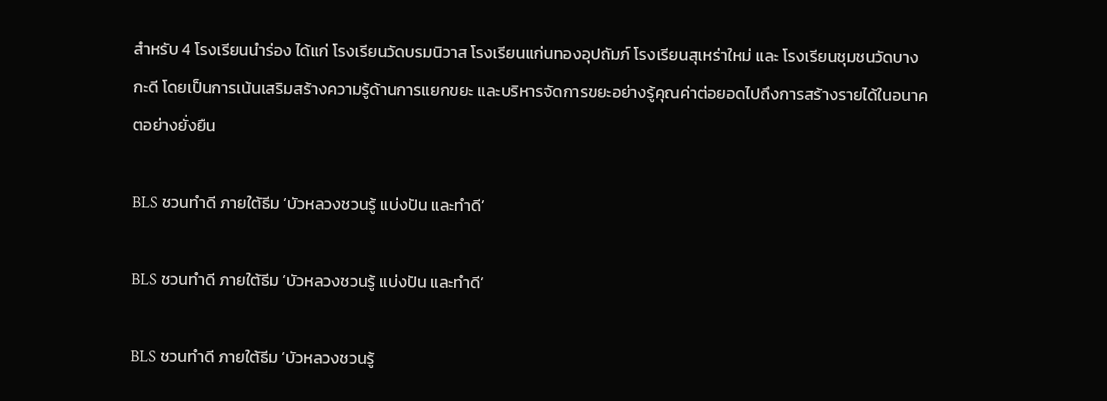สำหรับ 4 โรงเรียนนำร่อง ได้แก่ โรงเรียนวัดบรมนิวาส โรงเรียนแก่นทองอุปถัมภ์ โรงเรียนสุเหร่าใหม่ และ โรงเรียนชุมชนวัดบางกะดี โดยเป็นการเน้นเสริมสร้างความรู้ด้านการแยกขยะ และบริหารจัดการขยะอย่างรู้คุณค่าต่อยอดไปถึงการสร้างรายได้ในอนาคตอย่างยั่งยืน

BLS ชวนทำดี ภายใต้ธีม ‘บัวหลวงชวนรู้ แบ่งปัน และทำดี’

BLS ชวนทำดี ภายใต้ธีม ‘บัวหลวงชวนรู้ แบ่งปัน และทำดี’

BLS ชวนทำดี ภายใต้ธีม ‘บัวหลวงชวนรู้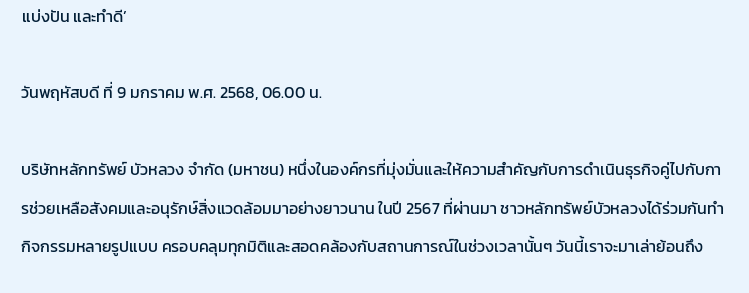แบ่งปัน และทำดี’

วันพฤหัสบดี ที่ 9 มกราคม พ.ศ. 2568, 06.00 น.

บริษัทหลักทรัพย์ บัวหลวง จำกัด (มหาชน) หนึ่งในองค์กรที่มุ่งมั่นและให้ความสำคัญกับการดำเนินธุรกิจคู่ไปกับการช่วยเหลือสังคมและอนุรักษ์สิ่งแวดล้อมมาอย่างยาวนาน ในปี 2567 ที่ผ่านมา ชาวหลักทรัพย์บัวหลวงได้ร่วมกันทำกิจกรรมหลายรูปแบบ ครอบคลุมทุกมิติและสอดคล้องกับสถานการณ์ในช่วงเวลานั้นๆ วันนี้เราจะมาเล่าย้อนถึง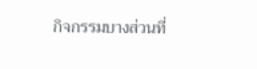กิจกรรมบางส่วนที่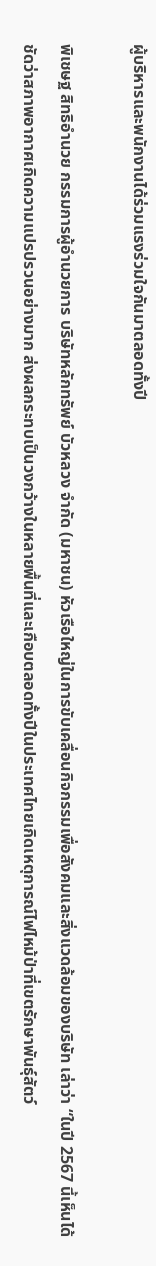ผู้บริหารและพนักงานได้ร่วมแรงร่วมใจกันมาตลอดทั้งปี

พิเชษฐ สิทธิอำนวย กรรมการผู้อำนวยการ บริษัทหลักทรัพย์ บัวหลวง จำกัด (มหาชน) หัวเรือใหญ่ในการขับเคลื่อนกิจกรรมเพื่อสังคมและสิ่งแวดล้อมของบริษัท เล่าว่า “ในปี 2567 นี้เห็นได้ชัดว่าสภาพอากาศเกิดความแปรปรวนอย่างมาก ส่งผลกระทบเป็นวงกว้างในหลายพื้นที่และเกือบตลอดทั้งปีในประเทศไทยเกิดเหตุการณ์ไฟไหม้ป่าที่เขตรักษาพันธุ์สัตว์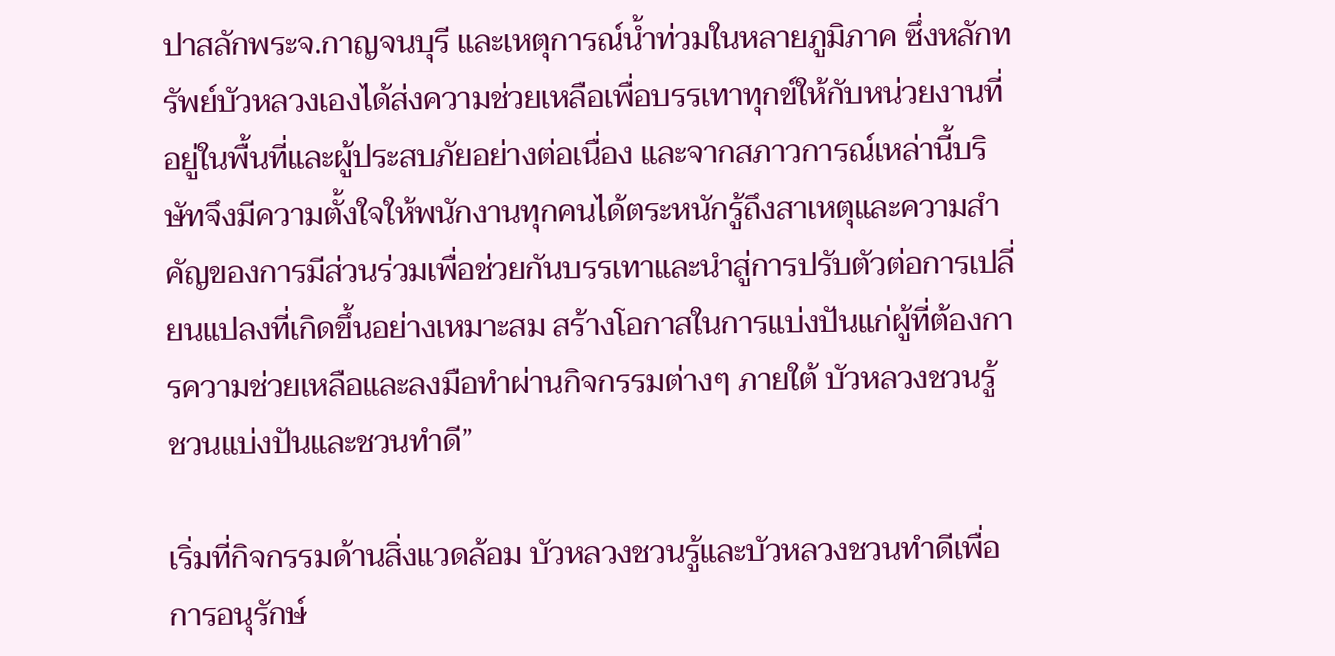ปาสลักพระจ.กาญจนบุรี และเหตุการณ์น้ำท่วมในหลายภูมิภาค ซึ่งหลักทรัพย์บัวหลวงเองได้ส่งความช่วยเหลือเพื่อบรรเทาทุกข์ให้กับหน่วยงานที่อยู่ในพื้นที่และผู้ประสบภัยอย่างต่อเนื่อง และจากสภาวการณ์เหล่านี้บริษัทจึงมีความตั้งใจให้พนักงานทุกคนได้ตระหนักรู้ถึงสาเหตุและความสำคัญของการมีส่วนร่วมเพื่อช่วยกันบรรเทาและนำสู่การปรับตัวต่อการเปลี่ยนแปลงที่เกิดขึ้นอย่างเหมาะสม สร้างโอกาสในการแบ่งปันแก่ผู้ที่ต้องการความช่วยเหลือและลงมือทำผ่านกิจกรรมต่างๆ ภายใต้ บัวหลวงชวนรู้ ชวนแบ่งปันและชวนทำดี”

เริ่มที่กิจกรรมด้านสิ่งแวดล้อม บัวหลวงชวนรู้และบัวหลวงชวนทำดีเพื่อการอนุรักษ์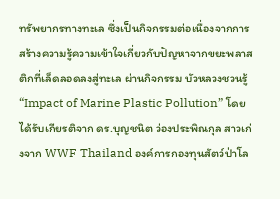ทรัพยากรทางทะเล ซึ่งเป็นกิจกรรมต่อเนื่องจากการสร้างความรู้ความเข้าใจเกี่ยวกับปัญหาจากขยะพลาสติกที่เล็ดลอดลงสู่ทะเล ผ่านกิจกรรม บัวหลวงชวนรู้ “Impact of Marine Plastic Pollution” โดยได้รับเกียรติจาก ดร.บุญชนิต ว่องประพิณกุล สาวเก่งจาก WWF Thailand องค์การกองทุนสัตว์ป่าโล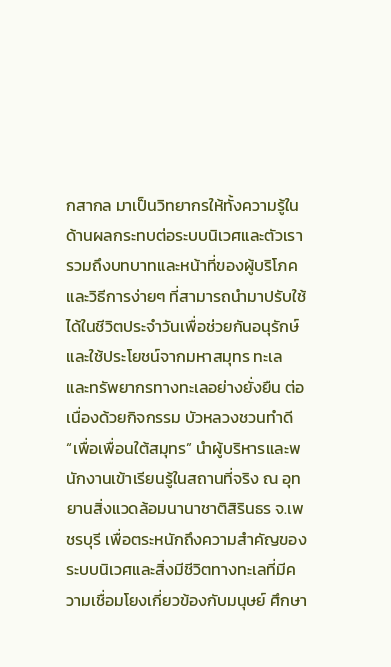กสากล มาเป็นวิทยากรให้ทั้งความรู้ในด้านผลกระทบต่อระบบนิเวศและตัวเรา รวมถึงบทบาทและหน้าที่ของผู้บริโภค และวิธีการง่ายๆ ที่สามารถนำมาปรับใช้ได้ในชีวิตประจำวันเพื่อช่วยกันอนุรักษ์และใช้ประโยชน์จากมหาสมุทร ทะเล และทรัพยากรทางทะเลอย่างยั่งยืน ต่อเนื่องด้วยกิจกรรม บัวหลวงชวนทำดี
“เพื่อเพื่อนใต้สมุทร” นำผู้บริหารและพนักงานเข้าเรียนรู้ในสถานที่จริง ณ อุทยานสิ่งแวดล้อมนานาชาติสิรินธร จ.เพชรบุรี เพื่อตระหนักถึงความสำคัญของระบบนิเวศและสิ่งมีชีวิตทางทะเลที่มีความเชื่อมโยงเกี่ยวข้องกับมนุษย์ ศึกษา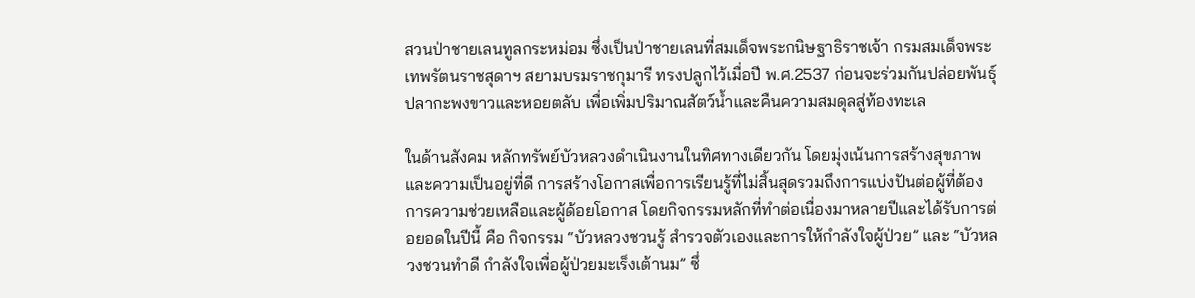สวนป่าชายเลนทูลกระหม่อม ซึ่งเป็นป่าชายเลนที่สมเด็จพระกนิษฐาธิราชเจ้า กรมสมเด็จพระเทพรัตนราชสุดาฯ สยามบรมราชกุมารี ทรงปลูกไว้เมื่อปี พ.ศ.2537 ก่อนจะร่วมกันปล่อยพันธุ์ปลากะพงขาวและหอยตลับ เพื่อเพิ่มปริมาณสัตว์น้ำและคืนความสมดุลสู่ท้องทะเล

ในด้านสังคม หลักทรัพย์บัวหลวงดำเนินงานในทิศทางเดียวกัน โดยมุ่งเน้นการสร้างสุขภาพและความเป็นอยู่ที่ดี การสร้างโอกาสเพื่อการเรียนรู้ที่ไม่สิ้นสุดรวมถึงการแบ่งปันต่อผู้ที่ต้องการความช่วยเหลือและผู้ด้อยโอกาส โดยกิจกรรมหลักที่ทำต่อเนื่องมาหลายปีและได้รับการต่อยอดในปีนี้ คือ กิจกรรม “บัวหลวงชวนรู้ สำรวจตัวเองและการให้กำลังใจผู้ป่วย” และ “บัวหลวงชวนทำดี กำลังใจเพื่อผู้ป่วยมะเร็งเต้านม” ซึ่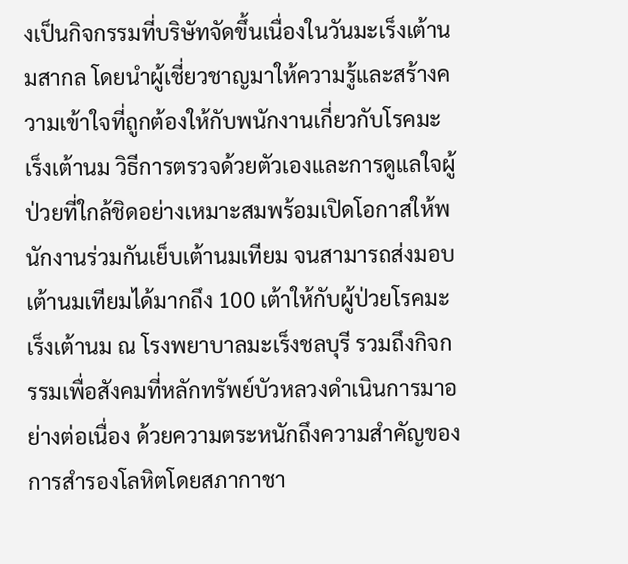งเป็นกิจกรรมที่บริษัทจัดขึ้นเนื่องในวันมะเร็งเต้านมสากล โดยนำผู้เชี่ยวชาญมาให้ความรู้และสร้างความเข้าใจที่ถูกต้องให้กับพนักงานเกี่ยวกับโรคมะเร็งเต้านม วิธีการตรวจด้วยตัวเองและการดูแลใจผู้ป่วยที่ใกล้ชิดอย่างเหมาะสมพร้อมเปิดโอกาสให้พนักงานร่วมกันเย็บเต้านมเทียม จนสามารถส่งมอบเต้านมเทียมได้มากถึง 100 เต้าให้กับผู้ป่วยโรคมะเร็งเต้านม ณ โรงพยาบาลมะเร็งชลบุรี รวมถึงกิจกรรมเพื่อสังคมที่หลักทรัพย์บัวหลวงดำเนินการมาอย่างต่อเนื่อง ด้วยความตระหนักถึงความสำคัญของการสำรองโลหิตโดยสภากาชา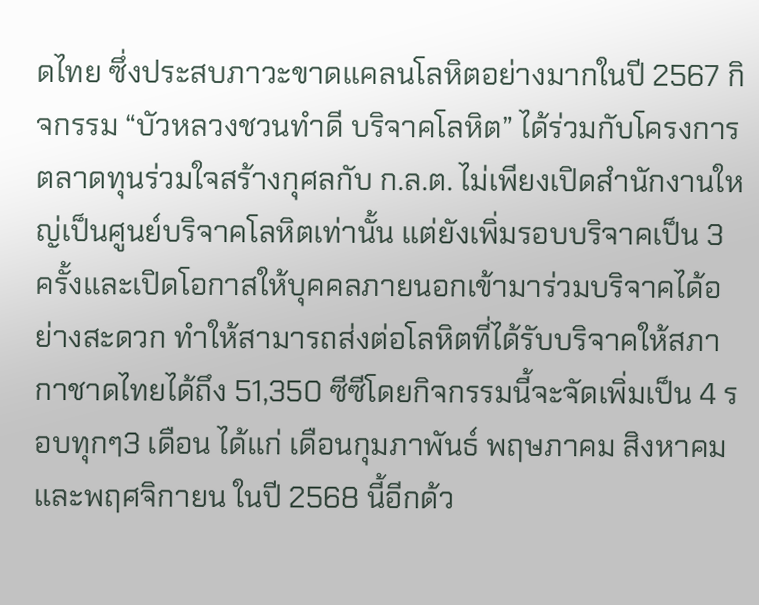ดไทย ซึ่งประสบภาวะขาดแคลนโลหิตอย่างมากในปี 2567 กิจกรรม “บัวหลวงชวนทำดี บริจาคโลหิต” ได้ร่วมกับโครงการ ตลาดทุนร่วมใจสร้างกุศลกับ ก.ล.ต. ไม่เพียงเปิดสำนักงานใหญ่เป็นศูนย์บริจาคโลหิตเท่านั้น แต่ยังเพิ่มรอบบริจาคเป็น 3 ครั้งและเปิดโอกาสให้บุคคลภายนอกเข้ามาร่วมบริจาคได้อย่างสะดวก ทำให้สามารถส่งต่อโลหิตที่ได้รับบริจาคให้สภากาชาดไทยได้ถึง 51,350 ซีซีโดยกิจกรรมนี้จะจัดเพิ่มเป็น 4 รอบทุกๆ3 เดือน ได้แก่ เดือนกุมภาพันธ์ พฤษภาคม สิงหาคม และพฤศจิกายน ในปี 2568 นี้อีกด้ว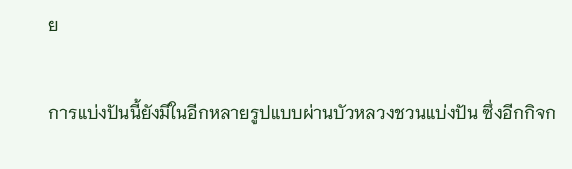ย

การแบ่งปันนี้ยังมีในอีกหลายรูปแบบผ่านบัวหลวงชวนแบ่งปัน ซึ่งอีกกิจก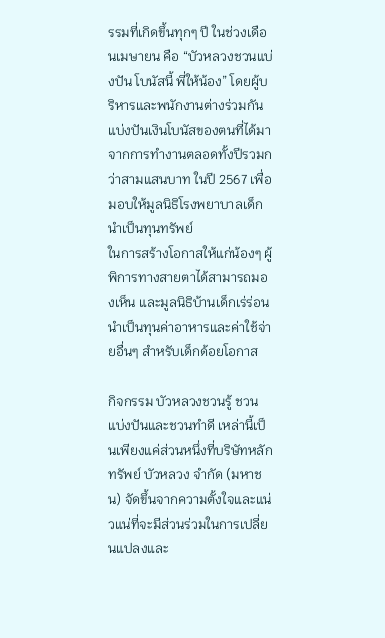รรมที่เกิดขึ้นทุกๆ ปี ในช่วงเดือนเมษายน คือ “บัวหลวงชวนแบ่งปัน โบนัสนี้ พี่ให้น้อง” โดยผู้บริหารและพนักงานต่างร่วมกันแบ่งปันเงินโบนัสของตนที่ได้มาจากการทำงานตลอดทั้งปีรวมกว่าสามแสนบาท ในปี 2567 เพื่อมอบให้มูลนิธิโรงพยาบาลเด็กนำเป็นทุนทรัพย์
ในการสร้างโอกาสให้แก่น้องๆ ผู้พิการทางสายตาได้สามารถมองเห็น และมูลนิธิบ้านเด็กเร่ร่อนนำเป็นทุนค่าอาหารและค่าใช้จ่ายอื่นๆ สำหรับเด็กด้อยโอกาส

กิจกรรม บัวหลวงชวนรู้ ชวนแบ่งปันและชวนทำดี เหล่านี้เป็นเพียงแค่ส่วนหนึ่งที่บริษัทหลักทรัพย์ บัวหลวง จำกัด (มหาชน) จัดขึ้นจากความตั้งใจและแน่วแน่ที่จะมีส่วนร่วมในการเปลี่ยนแปลงและ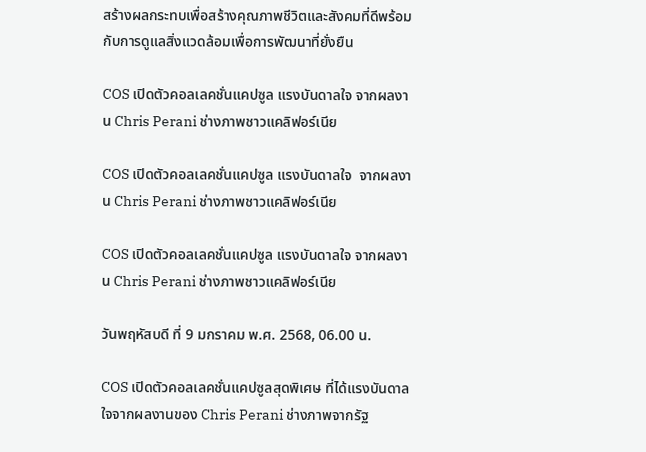สร้างผลกระทบเพื่อสร้างคุณภาพชีวิตและสังคมที่ดีพร้อมกับการดูแลสิ่งแวดล้อมเพื่อการพัฒนาที่ยั่งยืน

COS เปิดตัวคอลเลคชั่นแคปซูล แรงบันดาลใจ จากผลงาน Chris Perani ช่างภาพชาวแคลิฟอร์เนีย

COS เปิดตัวคอลเลคชั่นแคปซูล แรงบันดาลใจ  จากผลงาน Chris Perani ช่างภาพชาวแคลิฟอร์เนีย

COS เปิดตัวคอลเลคชั่นแคปซูล แรงบันดาลใจ จากผลงาน Chris Perani ช่างภาพชาวแคลิฟอร์เนีย

วันพฤหัสบดี ที่ 9 มกราคม พ.ศ. 2568, 06.00 น.

COS เปิดตัวคอลเลคชั่นแคปซูลสุดพิเศษ ที่ได้แรงบันดาลใจจากผลงานของ Chris Perani ช่างภาพจากรัฐ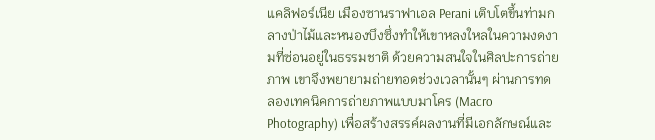แคลิฟอร์เนีย เมืองซานราฟาเอล Perani เติบโตขึ้นท่ามกลางป่าไม้และหนองบึงซึ่งทำให้เขาหลงใหลในความงดงามที่ซ่อนอยู่ในธรรมชาติ ด้วยความสนใจในศิลปะการถ่ายภาพ เขาจึงพยายามถ่ายทอดช่วงเวลานั้นๆ ผ่านการทดลองเทคนิคการถ่ายภาพแบบมาโคร (Macro Photography) เพื่อสร้างสรรค์ผลงานที่มีเอกลักษณ์และ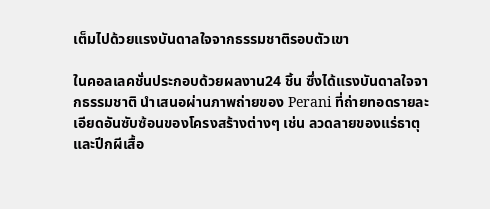เต็มไปด้วยแรงบันดาลใจจากธรรมชาติรอบตัวเขา

ในคอลเลคชั่นประกอบด้วยผลงาน24 ชิ้น ซึ่งได้แรงบันดาลใจจากธรรมชาติ นำเสนอผ่านภาพถ่ายของ Perani ที่ถ่ายทอดรายละเอียดอันซับซ้อนของโครงสร้างต่างๆ เช่น ลวดลายของแร่ธาตุ และปีกผีเสื้อ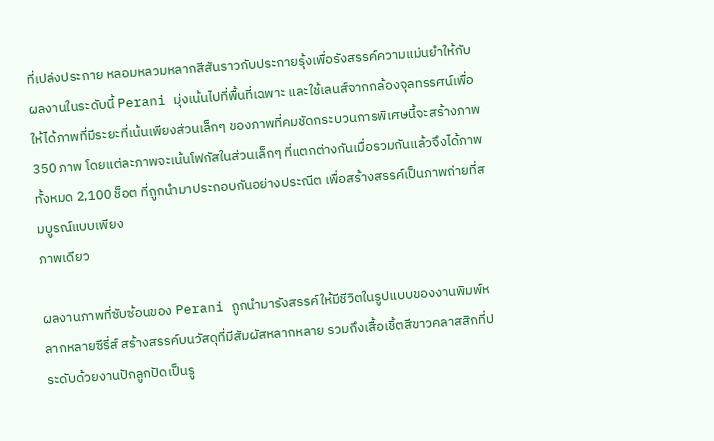ที่เปล่งประกาย หลอมหลวมหลากสีสันราวกับประกายรุ้งเพื่อรังสรรค์ความแม่นยำให้กับผลงานในระดับนี้ Perani มุ่งเน้นไปที่พื้นที่เฉพาะ และใช้เลนส์จากกล้องจุลทรรศน์เพื่อให้ได้ภาพที่มีระยะที่เน้นเพียงส่วนเล็กๆ ของภาพที่คมชัดกระบวนการพิเศษนี้จะสร้างภาพ 350 ภาพ โดยแต่ละภาพจะเน้นโฟกัสในส่วนเล็กๆ ที่แตกต่างกันเมื่อรวมกันแล้วจึงได้ภาพทั้งหมด 2,100 ช็อต ที่ถูกนำมาประกอบกันอย่างประณีต เพื่อสร้างสรรค์เป็นภาพถ่ายที่สมบูรณ์แบบเพียง
ภาพเดียว

ผลงานภาพที่ซับซ้อนของ Perani ถูกนำมารังสรรค์ให้มีชีวิตในรูปแบบของงานพิมพ์หลากหลายซีรี่ส์ สร้างสรรค์บนวัสดุที่มีสัมผัสหลากหลาย รวมถึงเสื้อเชิ้ตสีขาวคลาสสิกที่ประดับด้วยงานปักลูกปัดเป็นรู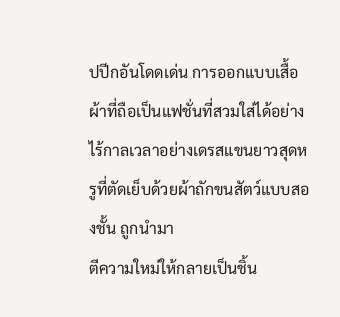ปปีกอันโดดเด่น การออกแบบเสื้อผ้าที่ถือเป็นแฟชั่นที่สวมใส่ได้อย่างไร้กาลเวลาอย่างเดรสแขนยาวสุดหรูที่ตัดเย็บด้วยผ้าถักขนสัตว์แบบสองชั้น ถูกนำมา
ตีความใหม่ให้กลายเป็นชิ้น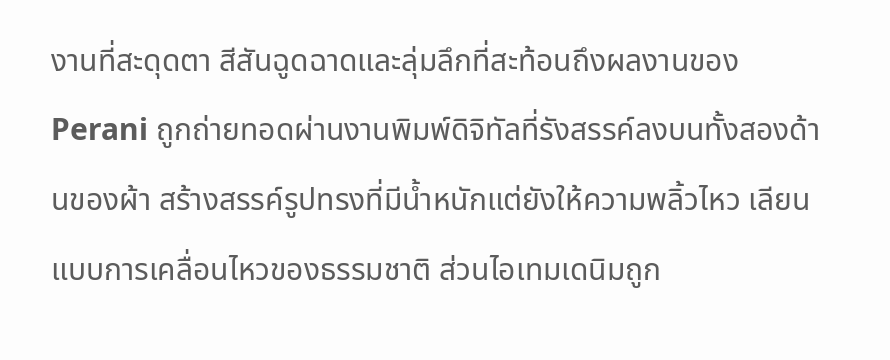งานที่สะดุดตา สีสันฉูดฉาดและลุ่มลึกที่สะท้อนถึงผลงานของ Perani ถูกถ่ายทอดผ่านงานพิมพ์ดิจิทัลที่รังสรรค์ลงบนทั้งสองด้านของผ้า สร้างสรรค์รูปทรงที่มีน้ำหนักแต่ยังให้ความพลิ้วไหว เลียนแบบการเคลื่อนไหวของธรรมชาติ ส่วนไอเทมเดนิมถูก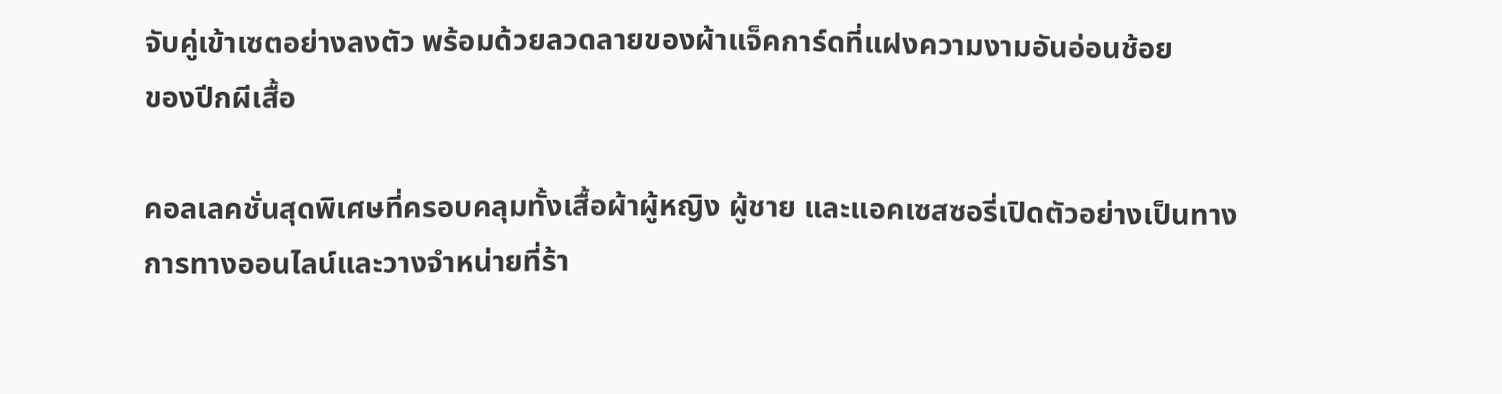จับคู่เข้าเซตอย่างลงตัว พร้อมด้วยลวดลายของผ้าแจ็คการ์ดที่แฝงความงามอันอ่อนช้อย
ของปีกผีเสื้อ

คอลเลคชั่นสุดพิเศษที่ครอบคลุมทั้งเสื้อผ้าผู้หญิง ผู้ชาย และแอคเซสซอรี่เปิดตัวอย่างเป็นทางการทางออนไลน์และวางจำหน่ายที่ร้า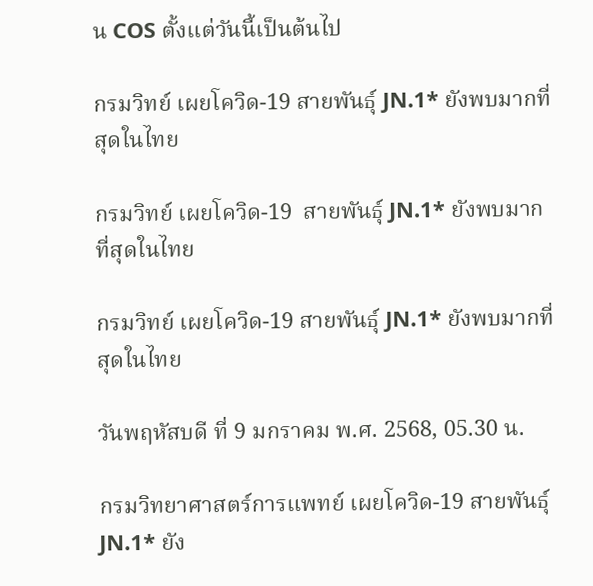น COS ตั้งแต่วันนี้เป็นต้นไป

กรมวิทย์ เผยโควิด-19 สายพันธุ์ JN.1* ยังพบมากที่สุดในไทย

กรมวิทย์ เผยโควิด-19  สายพันธุ์ JN.1* ยังพบมากที่สุดในไทย

กรมวิทย์ เผยโควิด-19 สายพันธุ์ JN.1* ยังพบมากที่สุดในไทย

วันพฤหัสบดี ที่ 9 มกราคม พ.ศ. 2568, 05.30 น.

กรมวิทยาศาสตร์การแพทย์ เผยโควิด-19 สายพันธุ์ JN.1* ยัง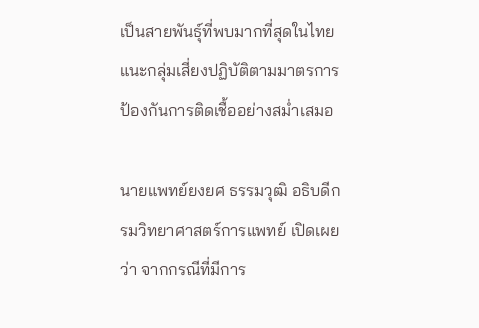เป็นสายพันธุ์ที่พบมากที่สุดในไทย แนะกลุ่มเสี่ยงปฏิบัติตามมาตรการป้องกันการติดเชื้ออย่างสม่ำเสมอ

นายแพทย์ยงยศ ธรรมวุฒิ อธิบดีกรมวิทยาศาสตร์การแพทย์ เปิดเผยว่า จากกรณีที่มีการ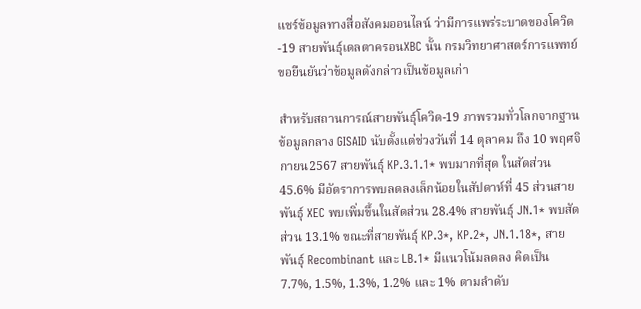แชร์ข้อมูลทางสื่อสังคมออนไลน์ ว่ามีการแพร่ระบาดของโควิด-19 สายพันธุ์เดลตาครอนXBC นั้น กรมวิทยาศาสตร์การแพทย์ขอยืนยันว่าข้อมูลดังกล่าวเป็นข้อมูลเก่า

สำหรับสถานการณ์สายพันธุ์โควิด-19 ภาพรวมทั่วโลกจากฐานข้อมูลกลาง GISAID นับตั้งแต่ช่วงวันที่ 14 ตุลาคม ถึง 10 พฤศจิกายน2567 สายพันธุ์ KP.3.1.1* พบมากที่สุด ในสัดส่วน 45.6% มีอัตราการพบลดลงเล็กน้อยในสัปดาห์ที่ 45 ส่วนสายพันธุ์ XEC พบเพิ่มขึ้นในสัดส่วน 28.4% สายพันธุ์ JN.1* พบสัดส่วน 13.1% ขณะที่สายพันธุ์ KP.3*, KP.2*, JN.1.18*, สายพันธุ์ Recombinant และ LB.1* มีแนวโน้มลดลง คิดเป็น 7.7%, 1.5%, 1.3%, 1.2% และ 1% ตามลำดับ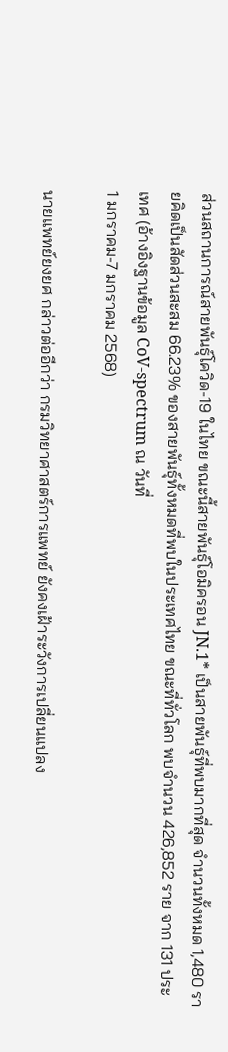ส่วนสถานการณ์สายพันธุ์โควิด-19 ในไทย ขณะนี้สายพันธุ์โอมิครอน JN.1* เป็นสายพันธุ์ที่พบมากที่สุด จำนวนทั้งหมด 1,480 รายคิดเป็นสัดส่วนสะสม 66.23% ของสายพันธุ์ทั้งหมดที่พบในประเทศไทย ขณะที่ทั่วโลก พบจำนวน 426,852 ราย จาก 131 ประเทศ (อ้างอิงฐานข้อมูล CoV-spectrum ณ วันที่
1 มกราคม-7 มกราคม 2568)

นายแพทย์ยงยศ กล่าวต่ออีกว่า กรมวิทยาศาสตร์การแพทย์ ยังคงเฝ้าระวังการเปลี่ยนแปลง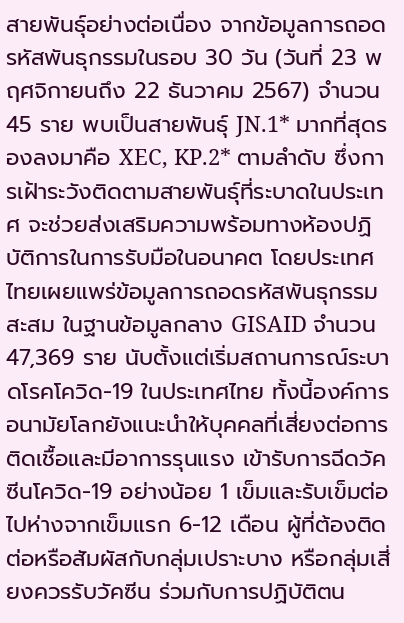สายพันธุ์อย่างต่อเนื่อง จากข้อมูลการถอดรหัสพันธุกรรมในรอบ 30 วัน (วันที่ 23 พฤศจิกายนถึง 22 ธันวาคม 2567) จำนวน 45 ราย พบเป็นสายพันธุ์ JN.1* มากที่สุดรองลงมาคือ XEC, KP.2* ตามลำดับ ซึ่งการเฝ้าระวังติดตามสายพันธุ์ที่ระบาดในประเทศ จะช่วยส่งเสริมความพร้อมทางห้องปฏิบัติการในการรับมือในอนาคต โดยประเทศไทยเผยแพร่ข้อมูลการถอดรหัสพันธุกรรมสะสม ในฐานข้อมูลกลาง GISAID จำนวน 47,369 ราย นับตั้งแต่เริ่มสถานการณ์ระบาดโรคโควิด-19 ในประเทศไทย ทั้งนี้องค์การอนามัยโลกยังแนะนำให้บุคคลที่เสี่ยงต่อการติดเชื้อและมีอาการรุนแรง เข้ารับการฉีดวัคซีนโควิด-19 อย่างน้อย 1 เข็มและรับเข็มต่อไปห่างจากเข็มแรก 6-12 เดือน ผู้ที่ต้องติดต่อหรือสัมผัสกับกลุ่มเปราะบาง หรือกลุ่มเสี่ยงควรรับวัคซีน ร่วมกับการปฏิบัติตน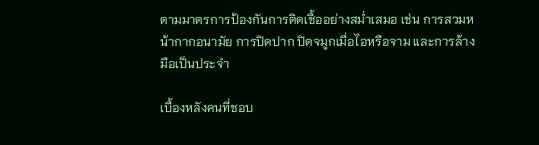ตามมาตรการป้องกันการติดเชื้ออย่างสม่ำเสมอ เช่น การสวมหน้ากากอนามัย การปิดปาก ปิดจมูกเมื่อไอหรือจาม และการล้างมือเป็นประจำ

เบื้องหลังคนที่ชอบ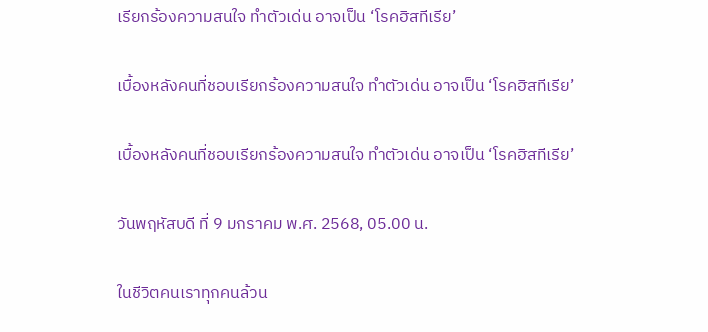เรียกร้องความสนใจ ทำตัวเด่น อาจเป็น ‘โรคฮิสทีเรีย’

เบื้องหลังคนที่ชอบเรียกร้องความสนใจ ทำตัวเด่น อาจเป็น ‘โรคฮิสทีเรีย’

เบื้องหลังคนที่ชอบเรียกร้องความสนใจ ทำตัวเด่น อาจเป็น ‘โรคฮิสทีเรีย’

วันพฤหัสบดี ที่ 9 มกราคม พ.ศ. 2568, 05.00 น.

ในชีวิตคนเราทุกคนล้วน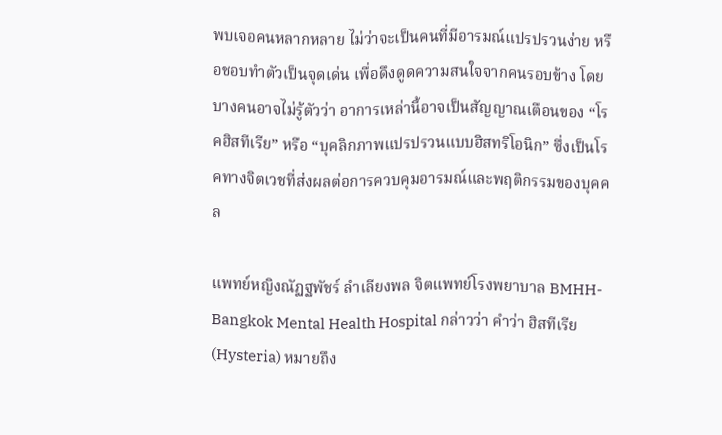พบเจอคนหลากหลาย ไม่ว่าจะเป็นคนที่มีอารมณ์แปรปรวนง่าย หรือชอบทำตัวเป็นจุดเด่น เพื่อดึงดูดความสนใจจากคนรอบข้าง โดยบางคนอาจไม่รู้ตัวว่า อาการเหล่านี้อาจเป็นสัญญาณเตือนของ “โรคฮิสทีเรีย” หรือ “บุคลิกภาพแปรปรวนแบบฮิสทริโอนิก” ซึ่งเป็นโรคทางจิตเวชที่ส่งผลต่อการควบคุมอารมณ์และพฤติกรรมของบุคคล

แพทย์หญิงณัฏฐพัชร์ ลำเลียงพล จิตแพทย์โรงพยาบาล BMHH- Bangkok Mental Health Hospital กล่าวว่า คำว่า ฮิสทีเรีย (Hysteria) หมายถึง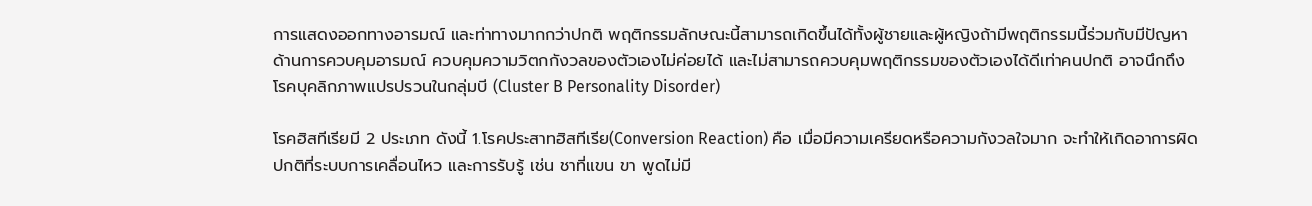การแสดงออกทางอารมณ์ และท่าทางมากกว่าปกติ พฤติกรรมลักษณะนี้สามารถเกิดขึ้นได้ทั้งผู้ชายและผู้หญิงถ้ามีพฤติกรรมนี้ร่วมกับมีปัญหาด้านการควบคุมอารมณ์ ควบคุมความวิตกกังวลของตัวเองไม่ค่อยได้ และไม่สามารถควบคุมพฤติกรรมของตัวเองได้ดีเท่าคนปกติ อาจนึกถึง
โรคบุคลิกภาพแปรปรวนในกลุ่มบี (Cluster B Personality Disorder)

โรคฮิสทีเรียมี 2 ประเภท ดังนี้ 1.โรคประสาทฮิสทีเรีย(Conversion Reaction) คือ เมื่อมีความเครียดหรือความกังวลใจมาก จะทำให้เกิดอาการผิดปกติที่ระบบการเคลื่อนไหว และการรับรู้ เช่น ชาที่แขน ขา พูดไม่มี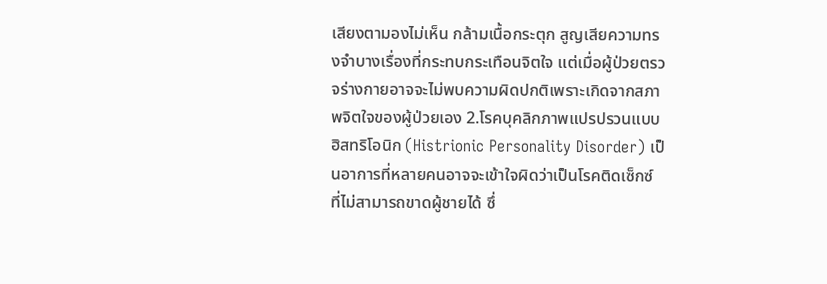เสียงตามองไม่เห็น กล้ามเนื้อกระตุก สูญเสียความทรงจำบางเรื่องที่กระทบกระเทือนจิตใจ แต่เมื่อผู้ป่วยตรวจร่างกายอาจจะไม่พบความผิดปกติเพราะเกิดจากสภาพจิตใจของผู้ป่วยเอง 2.โรคบุคลิกภาพแปรปรวนแบบฮิสทริโอนิก (Histrionic Personality Disorder) เป็นอาการที่หลายคนอาจจะเข้าใจผิดว่าเป็นโรคติดเซ็กซ์ ที่ไม่สามารถขาดผู้ชายได้ ซึ่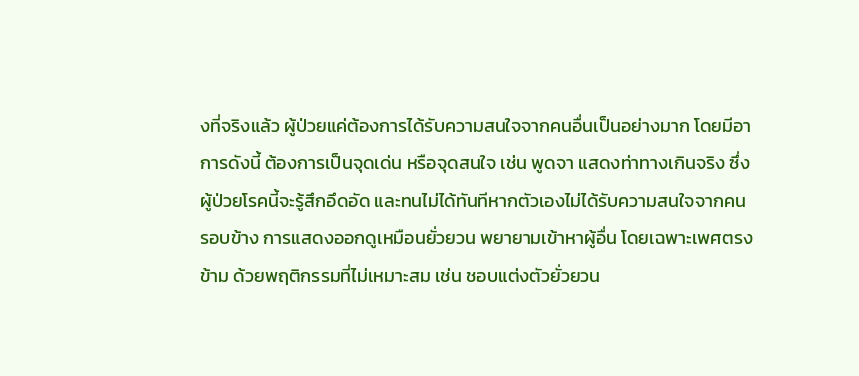งที่จริงแล้ว ผู้ป่วยแค่ต้องการได้รับความสนใจจากคนอื่นเป็นอย่างมาก โดยมีอาการดังนี้ ต้องการเป็นจุดเด่น หรือจุดสนใจ เช่น พูดจา แสดงท่าทางเกินจริง ซึ่งผู้ป่วยโรคนี้จะรู้สึกอึดอัด และทนไม่ได้ทันทีหากตัวเองไม่ได้รับความสนใจจากคนรอบข้าง การแสดงออกดูเหมือนยั่วยวน พยายามเข้าหาผู้อื่น โดยเฉพาะเพศตรงข้าม ด้วยพฤติกรรมที่ไม่เหมาะสม เช่น ชอบแต่งตัวยั่วยวน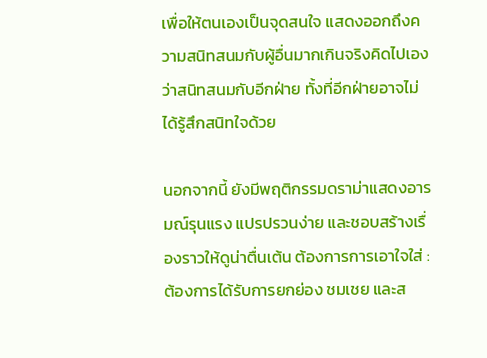เพื่อให้ตนเองเป็นจุดสนใจ แสดงออกถึงความสนิทสนมกับผู้อื่นมากเกินจริงคิดไปเองว่าสนิทสนมกับอีกฝ่าย ทั้งที่อีกฝ่ายอาจไม่ได้รู้สึกสนิทใจด้วย

นอกจากนี้ ยังมีพฤติกรรมดราม่าแสดงอารมณ์รุนแรง แปรปรวนง่าย และชอบสร้างเรื่องราวให้ดูน่าตื่นเต้น ต้องการการเอาใจใส่ : ต้องการได้รับการยกย่อง ชมเชย และส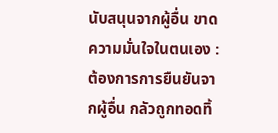นับสนุนจากผู้อื่น ขาดความมั่นใจในตนเอง : ต้องการการยืนยันจากผู้อื่น กลัวถูกทอดทิ้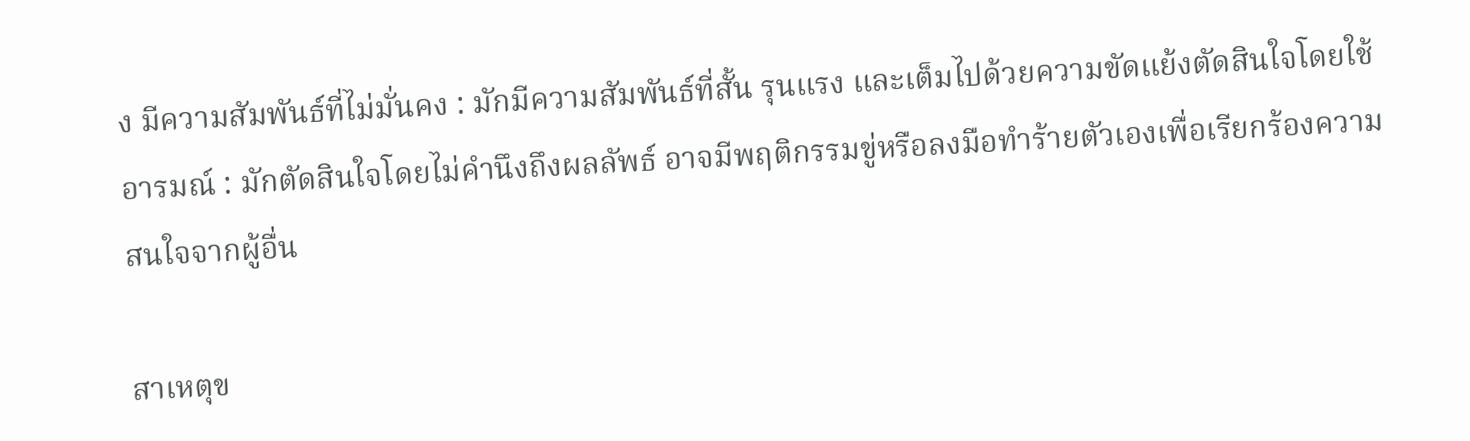ง มีความสัมพันธ์ที่ไม่มั่นคง : มักมีความสัมพันธ์ที่สั้น รุนแรง และเต็มไปด้วยความขัดแย้งตัดสินใจโดยใช้อารมณ์ : มักตัดสินใจโดยไม่คำนึงถึงผลลัพธ์ อาจมีพฤติกรรมขู่หรือลงมือทำร้ายตัวเองเพื่อเรียกร้องความสนใจจากผู้อื่น

สาเหตุข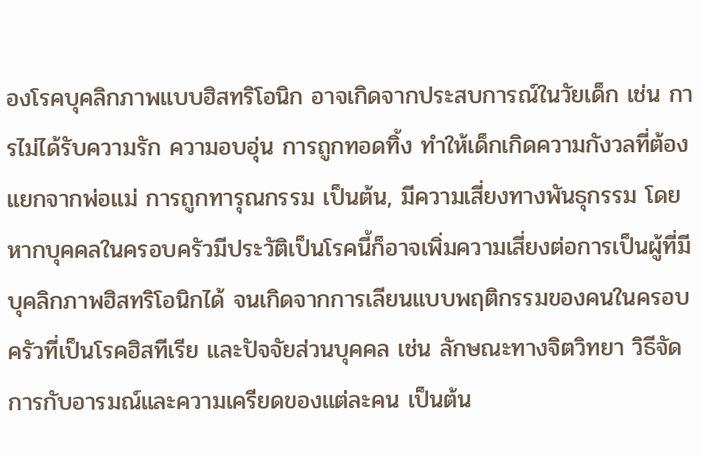องโรคบุคลิกภาพแบบฮิสทริโอนิก อาจเกิดจากประสบการณ์ในวัยเด็ก เช่น การไม่ได้รับความรัก ความอบอุ่น การถูกทอดทิ้ง ทำให้เด็กเกิดความกังวลที่ต้องแยกจากพ่อแม่ การถูกทารุณกรรม เป็นต้น, มีความเสี่ยงทางพันธุกรรม โดยหากบุคคลในครอบครัวมีประวัติเป็นโรคนี้ก็อาจเพิ่มความเสี่ยงต่อการเป็นผู้ที่มีบุคลิกภาพฮิสทริโอนิกได้ จนเกิดจากการเลียนแบบพฤติกรรมของคนในครอบครัวที่เป็นโรคฮิสทีเรีย และปัจจัยส่วนบุคคล เช่น ลักษณะทางจิตวิทยา วิธีจัดการกับอารมณ์และความเครียดของแต่ละคน เป็นต้น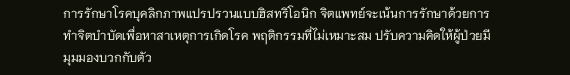การรักษาโรคบุคลิกภาพแปรปรวนแบบฮิสทริโอนิก จิตแพทย์จะเน้นการรักษาด้วยการทำจิตบำบัดเพื่อหาสาเหตุการเกิดโรค พฤติกรรมที่ไม่เหมาะสม ปรับความคิดให้ผู้ป่วยมี
มุมมองบวกกับตัว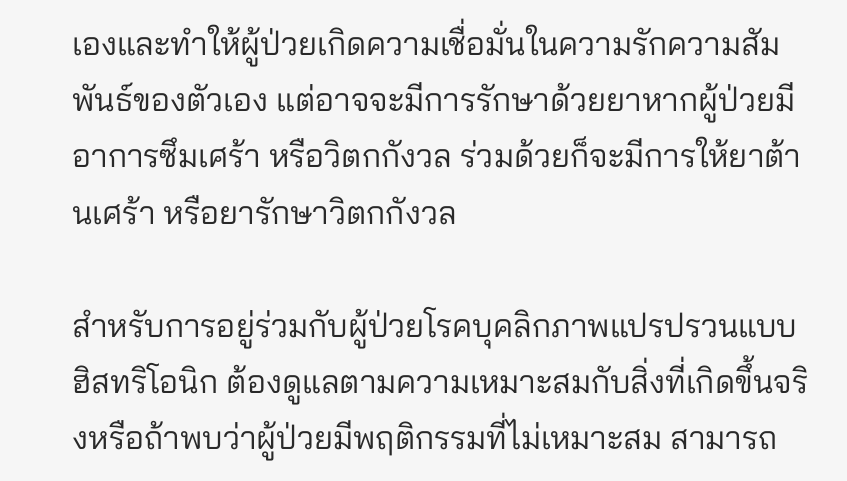เองและทำให้ผู้ป่วยเกิดความเชื่อมั่นในความรักความสัมพันธ์ของตัวเอง แต่อาจจะมีการรักษาด้วยยาหากผู้ป่วยมีอาการซึมเศร้า หรือวิตกกังวล ร่วมด้วยก็จะมีการให้ยาต้านเศร้า หรือยารักษาวิตกกังวล

สำหรับการอยู่ร่วมกับผู้ป่วยโรคบุคลิกภาพแปรปรวนแบบฮิสทริโอนิก ต้องดูแลตามความเหมาะสมกับสิ่งที่เกิดขึ้นจริงหรือถ้าพบว่าผู้ป่วยมีพฤติกรรมที่ไม่เหมาะสม สามารถ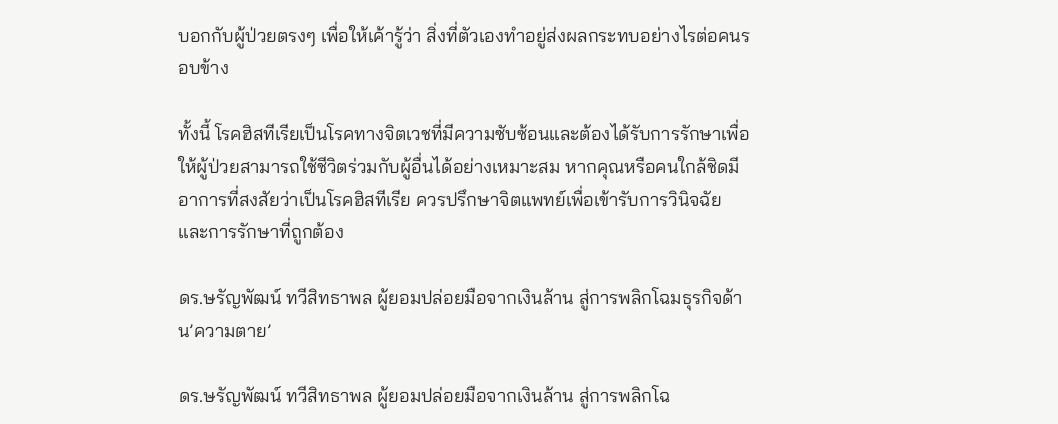บอกกับผู้ป่วยตรงๆ เพื่อให้เค้ารู้ว่า สิ่งที่ตัวเองทำอยู่ส่งผลกระทบอย่างไรต่อคนรอบข้าง

ทั้งนี้ โรคฮิสทีเรียเป็นโรคทางจิตเวชที่มีความซับซ้อนและต้องได้รับการรักษาเพื่อให้ผู้ป่วยสามารถใช้ชีวิตร่วมกับผู้อื่นได้อย่างเหมาะสม หากคุณหรือคนใกล้ชิดมีอาการที่สงสัยว่าเป็นโรคฮิสทีเรีย ควรปรึกษาจิตแพทย์เพื่อเข้ารับการวินิจฉัยและการรักษาที่ถูกต้อง

ดร.ษรัญพัฒน์ ทวีสิทธาพล ผู้ยอมปล่อยมือจากเงินล้าน สู่การพลิกโฉมธุรกิจด้าน’ความตาย’

ดร.ษรัญพัฒน์ ทวีสิทธาพล ผู้ยอมปล่อยมือจากเงินล้าน สู่การพลิกโฉ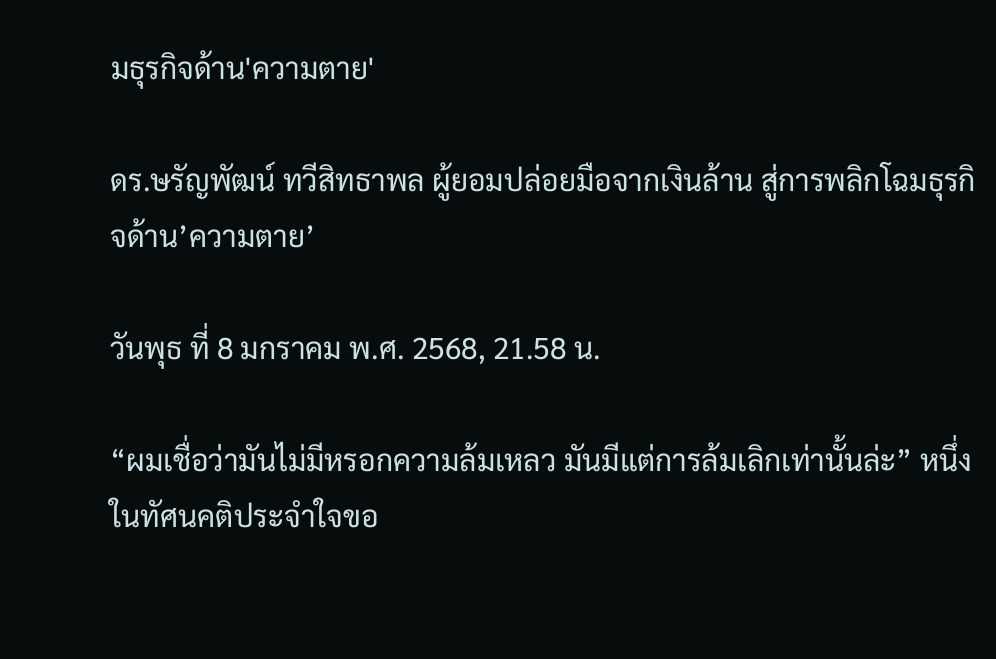มธุรกิจด้าน'ความตาย'

ดร.ษรัญพัฒน์ ทวีสิทธาพล ผู้ยอมปล่อยมือจากเงินล้าน สู่การพลิกโฉมธุรกิจด้าน’ความตาย’

วันพุธ ที่ 8 มกราคม พ.ศ. 2568, 21.58 น.

“ผมเชื่อว่ามันไม่มีหรอกความล้มเหลว มันมีแต่การล้มเลิกเท่านั้นล่ะ” หนึ่งในทัศนคติประจำใจขอ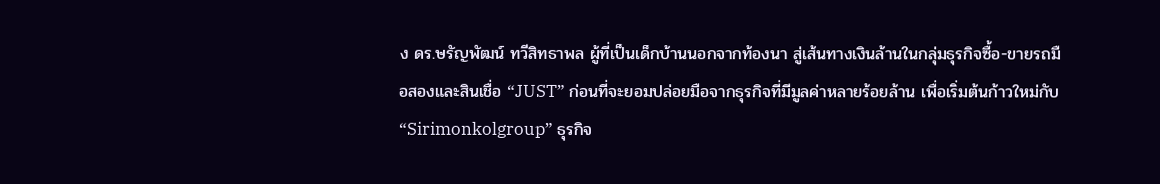ง ดร.ษรัญพัฒน์ ทวีสิทธาพล ผู้ที่เป็นเด็กบ้านนอกจากท้องนา สู่เส้นทางเงินล้านในกลุ่มธุรกิจซื้อ-ขายรถมือสองและสินเชื่อ “JUST” ก่อนที่จะยอมปล่อยมือจากธุรกิจที่มีมูลค่าหลายร้อยล้าน เพื่อเริ่มต้นก้าวใหม่กับ “Sirimonkolgroup” ธุรกิจ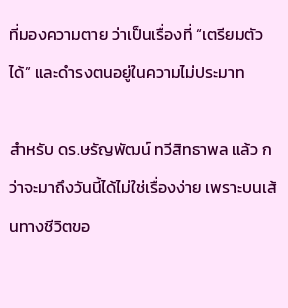ที่มองความตาย ว่าเป็นเรื่องที่ “เตรียมตัวได้” และดำรงตนอยู่ในความไม่ประมาท

สำหรับ ดร.ษรัญพัฒน์ ทวีสิทธาพล แล้ว กว่าจะมาถึงวันนี้ได้ไม่ใช่เรื่องง่าย เพราะบนเส้นทางชีวิตขอ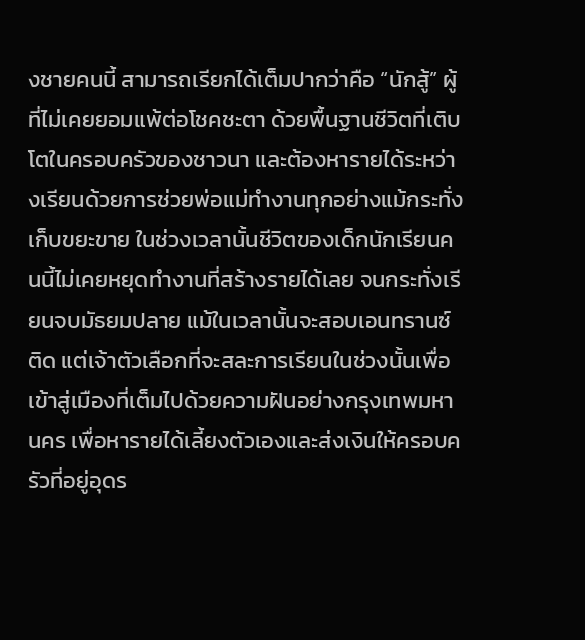งชายคนนี้ สามารถเรียกได้เต็มปากว่าคือ “นักสู้” ผู้ที่ไม่เคยยอมแพ้ต่อโชคชะตา ด้วยพื้นฐานชีวิตที่เติบโตในครอบครัวของชาวนา และต้องหารายได้ระหว่างเรียนด้วยการช่วยพ่อแม่ทำงานทุกอย่างแม้กระทั่งเก็บขยะขาย ในช่วงเวลานั้นชีวิตของเด็กนักเรียนคนนี้ไม่เคยหยุดทำงานที่สร้างรายได้เลย จนกระทั่งเรียนจบมัธยมปลาย แม้ในเวลานั้นจะสอบเอนทรานซ์ติด แต่เจ้าตัวเลือกที่จะสละการเรียนในช่วงนั้นเพื่อเข้าสู่เมืองที่เต็มไปด้วยความฝันอย่างกรุงเทพมหานคร เพื่อหารายได้เลี้ยงตัวเองและส่งเงินให้ครอบครัวที่อยู่อุดร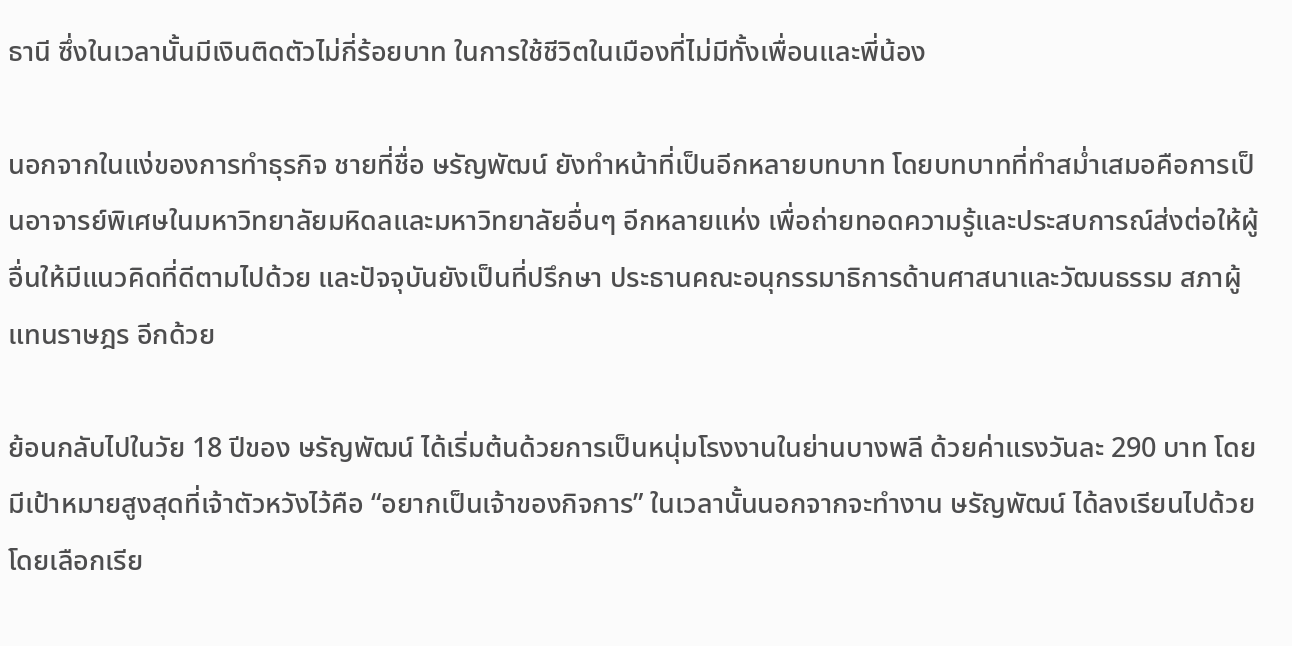ธานี ซึ่งในเวลานั้นมีเงินติดตัวไม่กี่ร้อยบาท ในการใช้ชีวิตในเมืองที่ไม่มีทั้งเพื่อนและพี่น้อง

นอกจากในแง่ของการทำธุรกิจ ชายที่ชื่อ ษรัญพัฒน์ ยังทำหน้าที่เป็นอีกหลายบทบาท โดยบทบาทที่ทำสม่ำเสมอคือการเป็นอาจารย์พิเศษในมหาวิทยาลัยมหิดลและมหาวิทยาลัยอื่นๆ อีกหลายแห่ง เพื่อถ่ายทอดความรู้และประสบการณ์ส่งต่อให้ผู้อื่นให้มีแนวคิดที่ดีตามไปด้วย และปัจจุบันยังเป็นที่ปรึกษา ประธานคณะอนุกรรมาธิการด้านศาสนาและวัฒนธรรม สภาผู้แทนราษฎร อีกด้วย

ย้อนกลับไปในวัย 18 ปีของ ษรัญพัฒน์ ได้เริ่มต้นด้วยการเป็นหนุ่มโรงงานในย่านบางพลี ด้วยค่าแรงวันละ 290 บาท โดยมีเป้าหมายสูงสุดที่เจ้าตัวหวังไว้คือ “อยากเป็นเจ้าของกิจการ” ในเวลานั้นนอกจากจะทำงาน ษรัญพัฒน์ ได้ลงเรียนไปด้วยโดยเลือกเรีย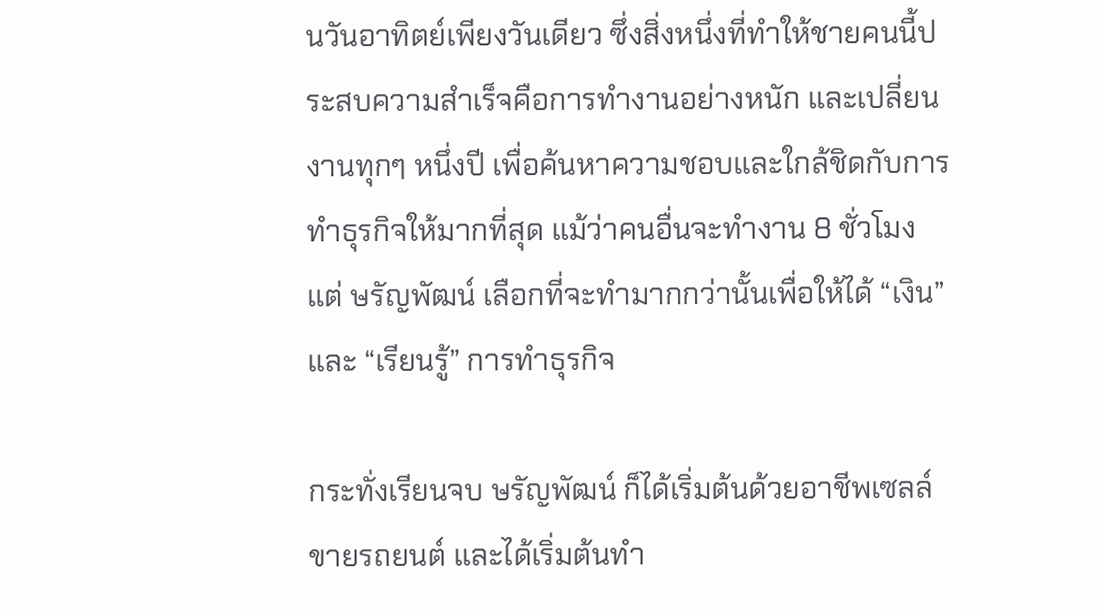นวันอาทิตย์เพียงวันเดียว ซึ่งสิ่งหนึ่งที่ทำให้ชายคนนี้ประสบความสำเร็จคือการทำงานอย่างหนัก และเปลี่ยนงานทุกๆ หนึ่งปี เพื่อค้นหาความชอบและใกล้ชิดกับการทำธุรกิจให้มากที่สุด แม้ว่าคนอื่นจะทำงาน 8 ชั่วโมง แต่ ษรัญพัฒน์ เลือกที่จะทำมากกว่านั้นเพื่อให้ได้ “เงิน” และ “เรียนรู้” การทำธุรกิจ

กระทั่งเรียนจบ ษรัญพัฒน์ ก็ได้เริ่มต้นด้วยอาชีพเซลล์ขายรถยนต์ และได้เริ่มต้นทำ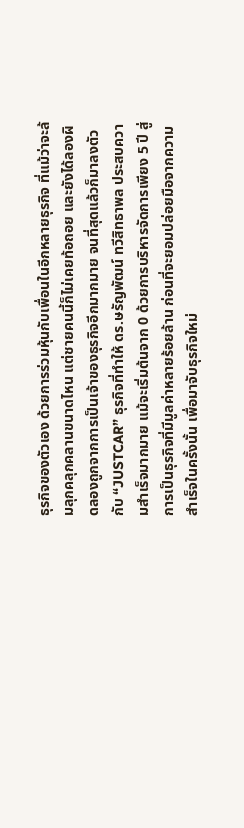ธุรกิจของตัวเอง ด้วยการร่วมหุ้นกับเพื่อนในอีกหลายธุรกิจ ที่แม้ว่าจะล้มลุกคลุกคลานขนาดไหน แต่ชายคนนี้ก็ไม่เคยท้อถอย และยังได้ลองผิดลองถูกจากการเป็นเจ้าของธุรกิจอีกมากมาย จนที่สุดแล้วก็มาลงตัวกับ “JUSTCAR” ธุรกิจที่ทำให้ ดร.ษรัญพัฒน์ ทวีสิทธาพล ประสบความสำเร็จมากมาย แม้จะเริ่มต้นจาก 0 ด้วยการบริหารจัดการเพียง 5 ปี สู่การเป็นธุรกิจที่มีมูลค่าหลายร้อยล้าน ก่อนที่จะยอมปล่อยมือจากความสำเร็จในครั้งนั้น เพื่อมาจับธุรกิจใหม่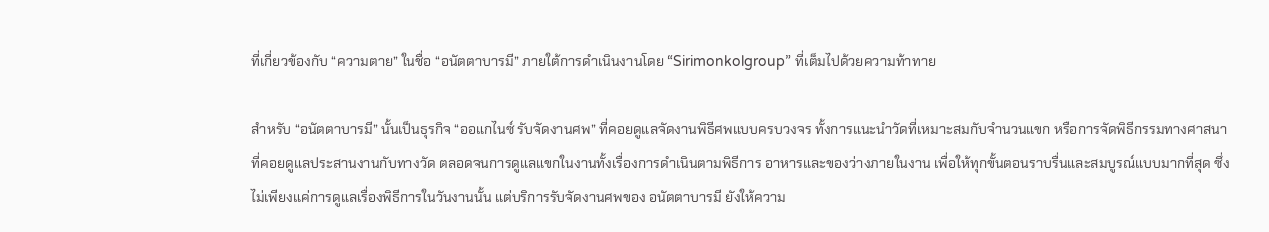ที่เกี่ยวข้องกับ “ความตาย” ในชื่อ “อนัตตาบารมี” ภายใต้การดำเนินงานโดย “Sirimonkolgroup” ที่เต็มไปด้วยความท้าทาย

สำหรับ “อนัตตาบารมี” นั้นเป็นธุรกิจ “ออแกไนซ์ รับจัดงานศพ” ที่คอยดูแลจัดงานพิธีศพแบบครบวงจร ทั้งการแนะนำวัดที่เหมาะสมกับจำนวนแขก หรือการจัดพิธีกรรมทางศาสนาที่คอยดูแลประสานงานกับทางวัด ตลอดจนการดูแลแขกในงานทั้งเรื่องการดำเนินตามพิธีการ อาหารและของว่างภายในงาน เพื่อให้ทุกขั้นตอนราบรื่นและสมบูรณ์แบบมากที่สุด ซึ่งไม่เพียงแค่การดูแลเรื่องพิธีการในวันงานนั้น แต่บริการรับจัดงานศพของ อนัตตาบารมี ยังให้ความ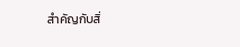สำคัญกับสิ่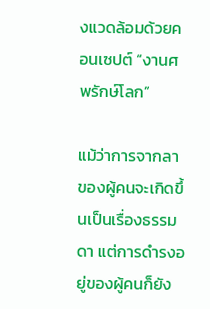งแวดล้อมด้วยคอนเซปต์ “งานศพรักษ์โลก”

แม้ว่าการจากลาของผู้คนจะเกิดขึ้นเป็นเรื่องธรรมดา แต่การดำรงอยู่ของผู้คนก็ยัง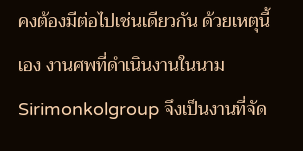คงต้องมีต่อไปเช่นเดียวกัน ด้วยเหตุนี้เอง งานศพที่ดำเนินงานในนาม Sirimonkolgroup จึงเป็นงานที่จัด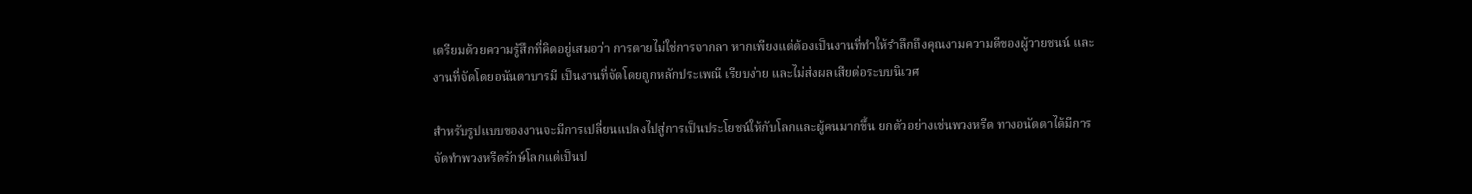เตรียมด้วยความรู้สึกที่คิดอยู่เสมอว่า การตายไม่ใช่การจากลา หากเพียงแต่ต้องเป็นงานที่ทำให้รำลึกถึงคุณงามความดีของผู้วายชนน์ และงานที่จัดโดยอนันตาบารมี เป็นงานที่จัดโดยถูกหลักประเพณี เรียบง่าย และไม่ส่งผลเสียต่อระบบนิเวศ

สำหรับรูปแบบของงานจะมีการเปลี่ยนแปลงไปสู่การเป็นประโยชน์ให้กับโลกและผู้คนมากขึ้น ยกตัวอย่างเช่นพวงหรีด ทางอนัตตาได้มีการจัดทำพวงหรีดรักษ์โลกแต่เป็นป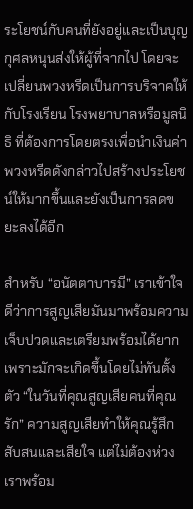ระโยชน์กับคนที่ยังอยู่และเป็นบุญกุศลหนุนส่งให้ผู้ที่จากไป โดยจะเปลี่ยนพวงหรีดเป็นการบริจาคให้กับโรงเรียน โรงพยาบาลหรือมูลนิธิ ที่ต้องการโดยตรงเพื่อนำเงินค่าพวงหรีดดังกล่าวไปสร้างประโยชน์ให้มากขึ้นและยังเป็นการลดขยะลงได้อีก

สำหรับ “อนัตตาบารมี” เราเข้าใจดีว่าการสูญเสียมันมาพร้อมความเจ็บปวดและเตรียมพร้อมได้ยากเพราะมักจะเกิดขึ้นโดยไม่ทันตั้งตัว “ในวันที่คุณสูญเสียคนที่คุณรัก” ความสูญเสียทำให้คุณรู้สึกสับสนและเสียใจ แต่ไม่ต้องห่วง เราพร้อม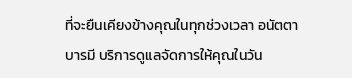ที่จะยืนเคียงข้างคุณในทุกช่วงเวลา อนัตตาบารมี บริการดูแลจัดการให้คุณในวัน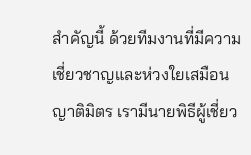สำคัญนี้ ด้วยทีมงานที่มีความเชี่ยวชาญและห่วงใยเสมือนญาติมิตร เรามีนายพิธีผู้เชี่ยว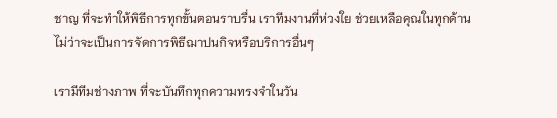ชาญ ที่จะทำให้พิธีการทุกขั้นตอนราบรื่น เราทีมงานที่ห่วงใย ช่วยเหลือคุณในทุกด้าน ไม่ว่าจะเป็นการจัดการพิธีฌาปนกิจหรือบริการอื่นๆ

เรามีทีมช่างภาพ ที่จะบันทึกทุกความทรงจำในวัน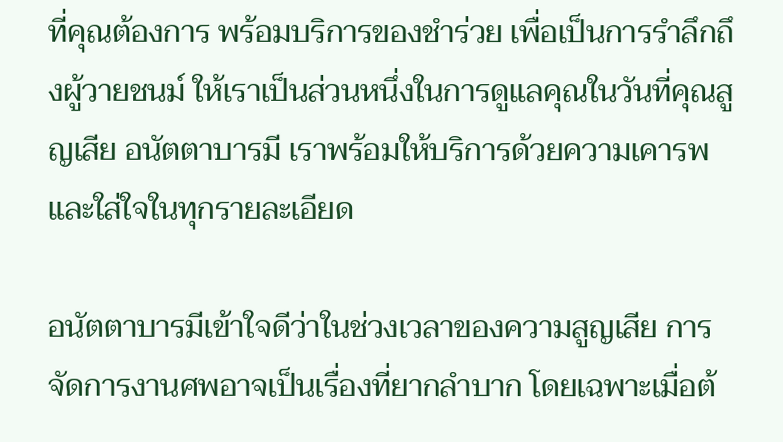ที่คุณต้องการ พร้อมบริการของชำร่วย เพื่อเป็นการรำลึกถึงผู้วายชนม์ ให้เราเป็นส่วนหนึ่งในการดูแลคุณในวันที่คุณสูญเสีย อนัตตาบารมี เราพร้อมให้บริการด้วยความเคารพและใส่ใจในทุกรายละเอียด

อนัตตาบารมีเข้าใจดีว่าในช่วงเวลาของความสูญเสีย การจัดการงานศพอาจเป็นเรื่องที่ยากลำบาก โดยเฉพาะเมื่อต้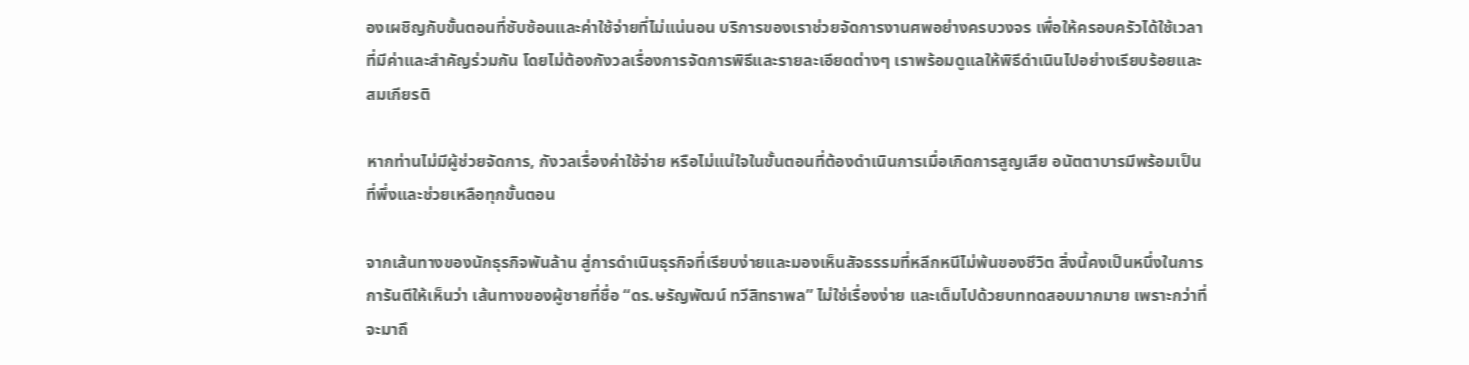องเผชิญกับขั้นตอนที่ซับซ้อนและค่าใช้จ่ายที่ไม่แน่นอน บริการของเราช่วยจัดการงานศพอย่างครบวงจร เพื่อให้ครอบครัวได้ใช้เวลาที่มีค่าและสำคัญร่วมกัน โดยไม่ต้องกังวลเรื่องการจัดการพิธีและรายละเอียดต่างๆ เราพร้อมดูแลให้พิธีดำเนินไปอย่างเรียบร้อยและสมเกียรติ

หากท่านไม่มีผู้ช่วยจัดการ, กังวลเรื่องค่าใช้จ่าย หรือไม่แน่ใจในขั้นตอนที่ต้องดำเนินการเมื่อเกิดการสูญเสีย อนัตตาบารมีพร้อมเป็นที่พึ่งและช่วยเหลือทุกขั้นตอน

จากเส้นทางของนักธุรกิจพันล้าน สู่การดำเนินธุรกิจที่เรียบง่ายและมองเห็นสัจธรรมที่หลีกหนีไม่พ้นของชีวิต สิ่งนี้คงเป็นหนึ่งในการการันตีให้เห็นว่า เส้นทางของผู้ชายที่ชื่อ “ดร.ษรัญพัฒน์ ทวีสิทธาพล” ไม่ใช่เรื่องง่าย และเต็มไปด้วยบททดสอบมากมาย เพราะกว่าที่จะมาถึ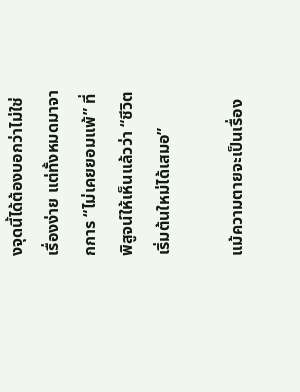งจุดนี้ได้ต้องบอกว่าไม่ใช่เรื่องง่าย แต่ทั้งหมดมาจากการ “ไม่เคยยอมแพ้” ที่พิสูจน์ให้เห็นแล้วว่า “ชีวิตเริ่มต้นใหม่ได้เสมอ”

แม้ความตายจะเป็นเรื่อง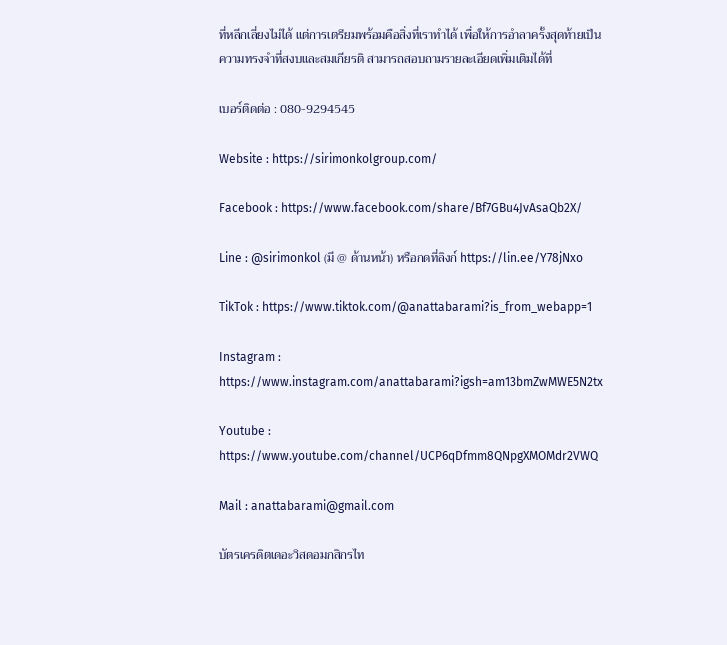ที่หลีกเลี่ยงไม่ได้ แต่การเตรียมพร้อมคือสิ่งที่เราทำได้ เพื่อให้การอำลาครั้งสุดท้ายเป็นความทรงจำที่สงบและสมเกียรติ สามารถสอบถามรายละเอียดเพิ่มเติมได้ที่

เบอร์ติดต่อ : 080-9294545

Website : https://sirimonkolgroup.com/

Facebook : https://www.facebook.com/share/Bf7GBu4JvAsaQb2X/

Line : @sirimonkol (มี @ ด้านหน้า) หรือกดที่ลิงก์ https://lin.ee/Y78jNxo

TikTok : https://www.tiktok.com/@anattabarami?is_from_webapp=1

Instagram : https://www.instagram.com/anattabarami?igsh=am13bmZwMWE5N2tx

Youtube : https://www.youtube.com/channel/UCP6qDfmm8QNpgXMOMdr2VWQ

Mail : anattabarami@gmail.com

บัตรเครดิตเดอะวิสดอมกสิกรไท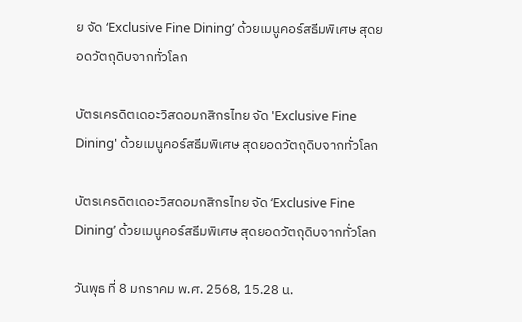ย จัด ‘Exclusive Fine Dining’ ด้วยเมนูคอร์สธีมพิเศษ สุดยอดวัตถุดิบจากทั่วโลก

บัตรเครดิตเดอะวิสดอมกสิกรไทย จัด 'Exclusive Fine Dining' ด้วยเมนูคอร์สธีมพิเศษ สุดยอดวัตถุดิบจากทั่วโลก

บัตรเครดิตเดอะวิสดอมกสิกรไทย จัด ‘Exclusive Fine Dining’ ด้วยเมนูคอร์สธีมพิเศษ สุดยอดวัตถุดิบจากทั่วโลก

วันพุธ ที่ 8 มกราคม พ.ศ. 2568, 15.28 น.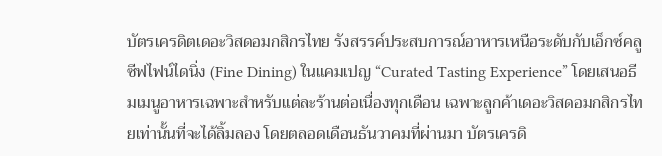บัตรเครดิตเดอะวิสดอมกสิกรไทย รังสรรค์ประสบการณ์อาหารเหนือระดับกับเอ็กซ์คลูซีฟไฟน์ไดนิ่ง (Fine Dining) ในแคมเปญ “Curated Tasting Experience” โดยเสนอธีมเมนูอาหารเฉพาะสำหรับแต่ละร้านต่อเนื่องทุกเดือน เฉพาะลูกค้าเดอะวิสดอมกสิกรไทยเท่านั้นที่จะได้ลิ้มลอง โดยตลอดเดือนธันวาคมที่ผ่านมา บัตรเครดิ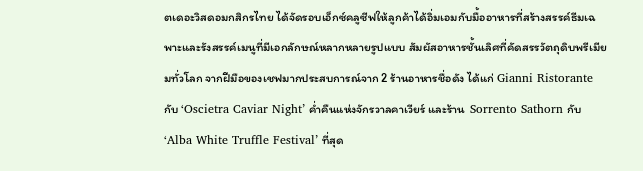ตเดอะวิสดอมกสิกรไทย ได้จัดรอบเอ็กซ์คลูซีฟให้ลูกค้าได้อิ่มเอมกับมื้ออาหารที่สร้างสรรค์ธีมเฉพาะและรังสรรค์เมนูที่มีเอกลักษณ์หลากหลายรูปแบบ สัมผัสอาหารชั้นเลิศที่คัดสรรวัตถุดิบพรีเมียมทั่วโลก จากฝีมือของเชฟมากประสบการณ์จาก 2 ร้านอาหารชื่อดัง ได้แก่ Gianni Ristorante กับ ‘Oscietra Caviar Night’ ค่ำคืนแห่งจักรวาลคาเวียร์ และร้าน  Sorrento Sathorn กับ ‘Alba White Truffle Festival’ ที่สุด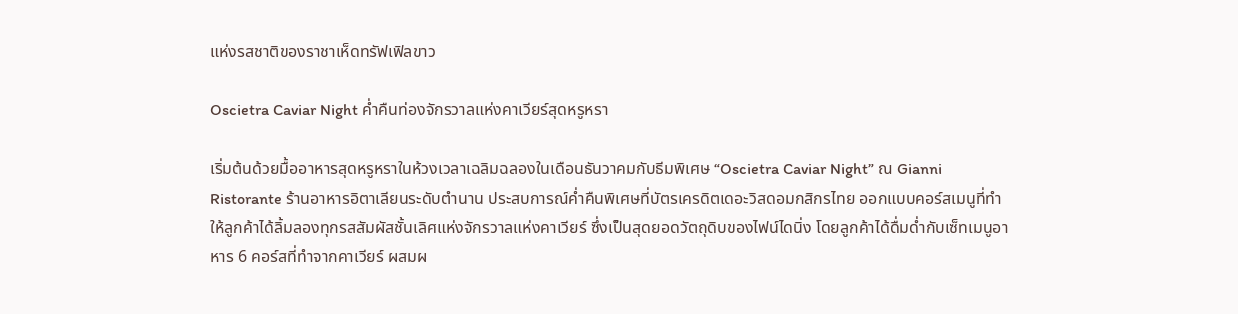แห่งรสชาติของราชาเห็ดทรัฟเฟิลขาว

Oscietra Caviar Night ค่ำคืนท่องจักรวาลแห่งคาเวียร์สุดหรูหรา

เริ่มต้นด้วยมื้ออาหารสุดหรูหราในห้วงเวลาเฉลิมฉลองในเดือนธันวาคมกับธีมพิเศษ “Oscietra Caviar Night” ณ Gianni Ristorante ร้านอาหารอิตาเลียนระดับตำนาน ประสบการณ์ค่ำคืนพิเศษที่บัตรเครดิตเดอะวิสดอมกสิกรไทย ออกแบบคอร์สเมนูที่ทำให้ลูกค้าได้ลิ้มลองทุกรสสัมผัสชั้นเลิศแห่งจักรวาลแห่งคาเวียร์ ซึ่งเป็นสุดยอดวัตถุดิบของไฟน์ไดนิ่ง โดยลูกค้าได้ดื่มด่ำกับเซ็ทเมนูอาหาร 6 คอร์สที่ทำจากคาเวียร์ ผสมผ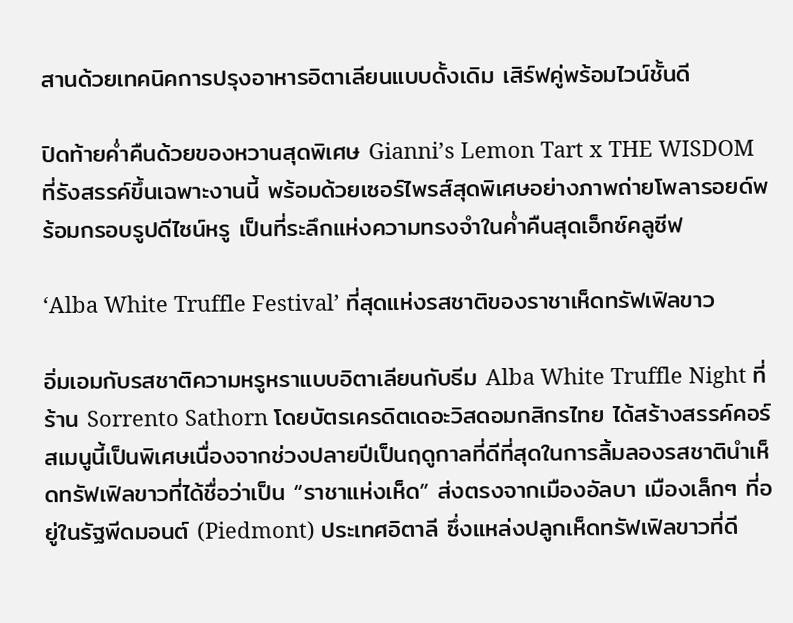สานด้วยเทคนิคการปรุงอาหารอิตาเลียนแบบดั้งเดิม เสิร์ฟคู่พร้อมไวน์ชั้นดี

ปิดท้ายค่ำคืนด้วยของหวานสุดพิเศษ Gianni’s Lemon Tart x THE WISDOM ที่รังสรรค์ขึ้นเฉพาะงานนี้ พร้อมด้วยเซอร์ไพรส์สุดพิเศษอย่างภาพถ่ายโพลารอยด์พร้อมกรอบรูปดีไซน์หรู เป็นที่ระลึกแห่งความทรงจำในค่ำคืนสุดเอ็กซ์คลูซีฟ

‘Alba White Truffle Festival’ ที่สุดแห่งรสชาติของราชาเห็ดทรัฟเฟิลขาว

อิ่มเอมกับรสชาติความหรูหราแบบอิตาเลียนกับธีม Alba White Truffle Night ที่ร้าน Sorrento Sathorn โดยบัตรเครดิตเดอะวิสดอมกสิกรไทย ได้สร้างสรรค์คอร์สเมนูนี้เป็นพิเศษเนื่องจากช่วงปลายปีเป็นฤดูกาลที่ดีที่สุดในการลิ้มลองรสชาตินำเห็ดทรัฟเฟิลขาวที่ได้ชื่อว่าเป็น “ราชาแห่งเห็ด” ส่งตรงจากเมืองอัลบา เมืองเล็กๆ ที่อยู่ในรัฐพีดมอนต์ (Piedmont) ประเทศอิตาลี ซึ่งแหล่งปลูกเห็ดทรัฟเฟิลขาวที่ดี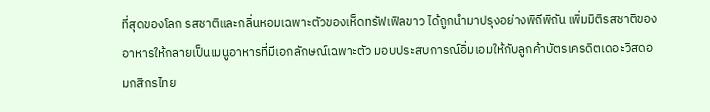ที่สุดของโลก รสชาติและกลิ่นหอมเฉพาะตัวของเห็ดทรัฟเฟิลขาว ได้ถูกนำมาปรุงอย่างพิถีพิถัน เพิ่มมิติรสชาติของอาหารให้กลายเป็นเมนูอาหารที่มีเอกลักษณ์เฉพาะตัว มอบประสบการณ์อิ่มเอมให้กับลูกค้าบัตรเครดิตเดอะวิสดอมกสิกรไทย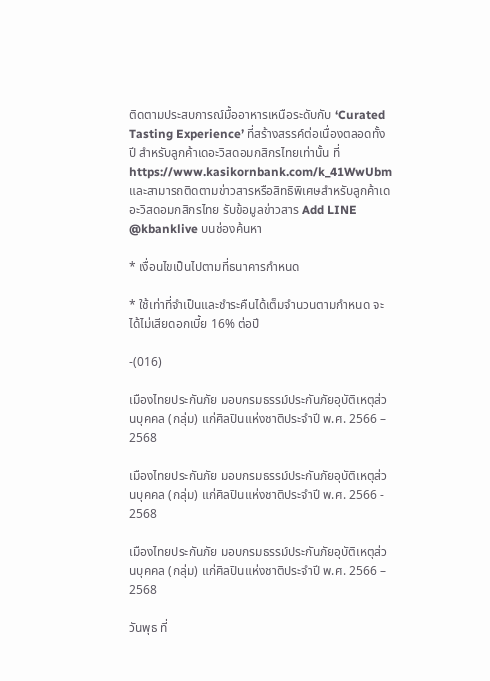ติดตามประสบการณ์มื้ออาหารเหนือระดับกับ ‘Curated Tasting Experience’ ที่สร้างสรรค์ต่อเนื่องตลอดทั้งปี สำหรับลูกค้าเดอะวิสดอมกสิกรไทยเท่านั้น ที่ https://www.kasikornbank.com/k_41WwUbm  และสามารถติดตามข่าวสารหรือสิทธิพิเศษสำหรับลูกค้าเดอะวิสดอมกสิกรไทย รับข้อมูลข่าวสาร Add LINE @kbanklive บนช่องค้นหา

* เงื่อนไขเป็นไปตามที่ธนาคารกำหนด

* ใช้เท่าที่จำเป็นและชำระคืนได้เต็มจำนวนตามกำหนด จะได้ไม่เสียดอกเบี้ย 16% ต่อปี

-(016)

เมืองไทยประกันภัย มอบกรมธรรม์ประกันภัยอุบัติเหตุส่วนบุคคล (กลุ่ม) แก่ศิลปินแห่งชาติประจำปี พ.ศ. 2566 – 2568

เมืองไทยประกันภัย มอบกรมธรรม์ประกันภัยอุบัติเหตุส่วนบุคคล (กลุ่ม) แก่ศิลปินแห่งชาติประจำปี พ.ศ. 2566 - 2568

เมืองไทยประกันภัย มอบกรมธรรม์ประกันภัยอุบัติเหตุส่วนบุคคล (กลุ่ม) แก่ศิลปินแห่งชาติประจำปี พ.ศ. 2566 – 2568

วันพุธ ที่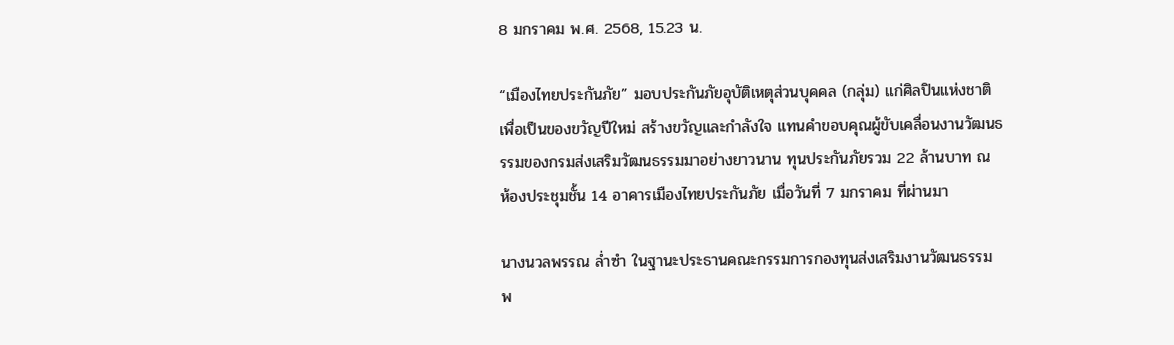8 มกราคม พ.ศ. 2568, 15.23 น.

“เมืองไทยประกันภัย” มอบประกันภัยอุบัติเหตุส่วนบุคคล (กลุ่ม) แก่ศิลปินแห่งชาติ เพื่อเป็นของขวัญปีใหม่ สร้างขวัญและกำลังใจ แทนคำขอบคุณผู้ขับเคลื่อนงานวัฒนธรรมของกรมส่งเสริมวัฒนธรรมมาอย่างยาวนาน ทุนประกันภัยรวม 22 ล้านบาท ณ ห้องประชุมชั้น 14 อาคารเมืองไทยประกันภัย เมื่อวันที่ 7 มกราคม ที่ผ่านมา

นางนวลพรรณ ล่ำซำ ในฐานะประธานคณะกรรมการกองทุนส่งเสริมงานวัฒนธรรม พ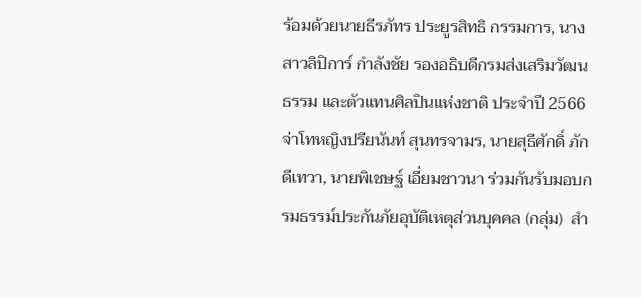ร้อมด้วยนายธีรภัทร ประยูรสิทธิ กรรมการ, นางสาวลิปิการ์ กำลังชัย รองอธิบดีกรมส่งเสริมวัฒนธรรม และตัวแทนศิลปินแห่งชาติ ประจำปี 2566 จ่าโทหญิงปรียนันท์ สุนทรจามร, นายสุธีศักดิ์ ภักดีเทวา, นายพิเชษฐ์ เอี่ยมชาวนา ร่วมกันรับมอบกรมธรรม์ประกันภัยอุบัติเหตุส่วนบุคคล (กลุ่ม)  สำ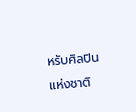หรับศิลปินแห่งชาติ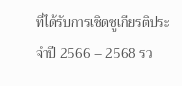ที่ได้รับการเชิดชูเกียรติประจำปี 2566 – 2568 รว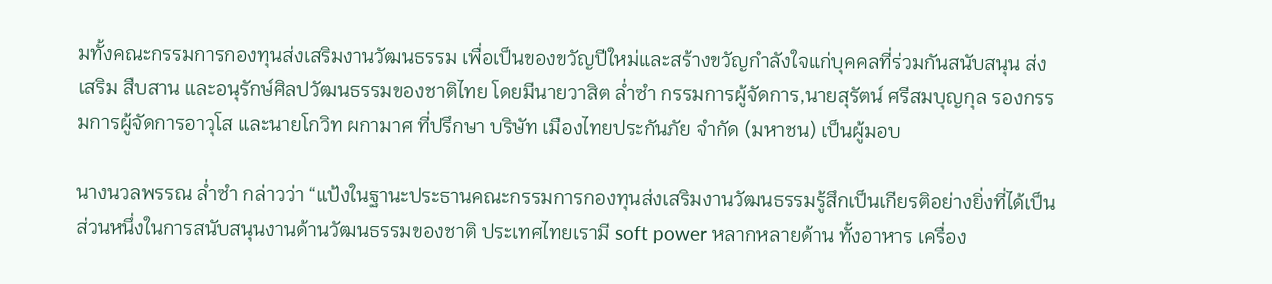มทั้งคณะกรรมการกองทุนส่งเสริมงานวัฒนธรรม เพื่อเป็นของขวัญปีใหม่และสร้างขวัญกำลังใจแก่บุคคลที่ร่วมกันสนับสนุน ส่งเสริม สืบสาน และอนุรักษ์ศิลปวัฒนธรรมของชาติไทย โดยมีนายวาสิต ล่ำซำ กรรมการผู้จัดการ,นายสุรัตน์ ศรีสมบุญกุล รองกรรมการผู้จัดการอาวุโส และนายโกวิท ผกามาศ ที่ปรึกษา บริษัท เมืองไทยประกันภัย จำกัด (มหาชน) เป็นผู้มอบ

นางนวลพรรณ ล่ำซำ กล่าวว่า “แป้งในฐานะประธานคณะกรรมการกองทุนส่งเสริมงานวัฒนธรรมรู้สึกเป็นเกียรติอย่างยิ่งที่ได้เป็นส่วนหนึ่งในการสนับสนุนงานด้านวัฒนธรรมของชาติ ประเทศไทยเรามี soft power หลากหลายด้าน ทั้งอาหาร เครื่อง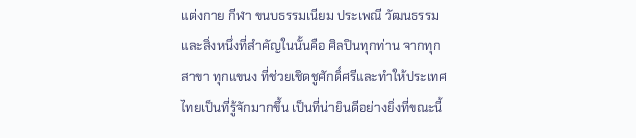แต่งกาย กีฬา ขนบธรรมเนียม ประเพณี วัฒนธรรม และสิ่งหนึ่งที่สำคัญในนั้นคือ ศิลปินทุกท่าน จากทุกสาขา ทุกแขนง ที่ช่วยเชิดชูศักดิ์ศรีและทำให้ประเทศไทยเป็นที่รู้จักมากขึ้น เป็นที่น่ายินดีอย่างยิ่งที่ขณะนี้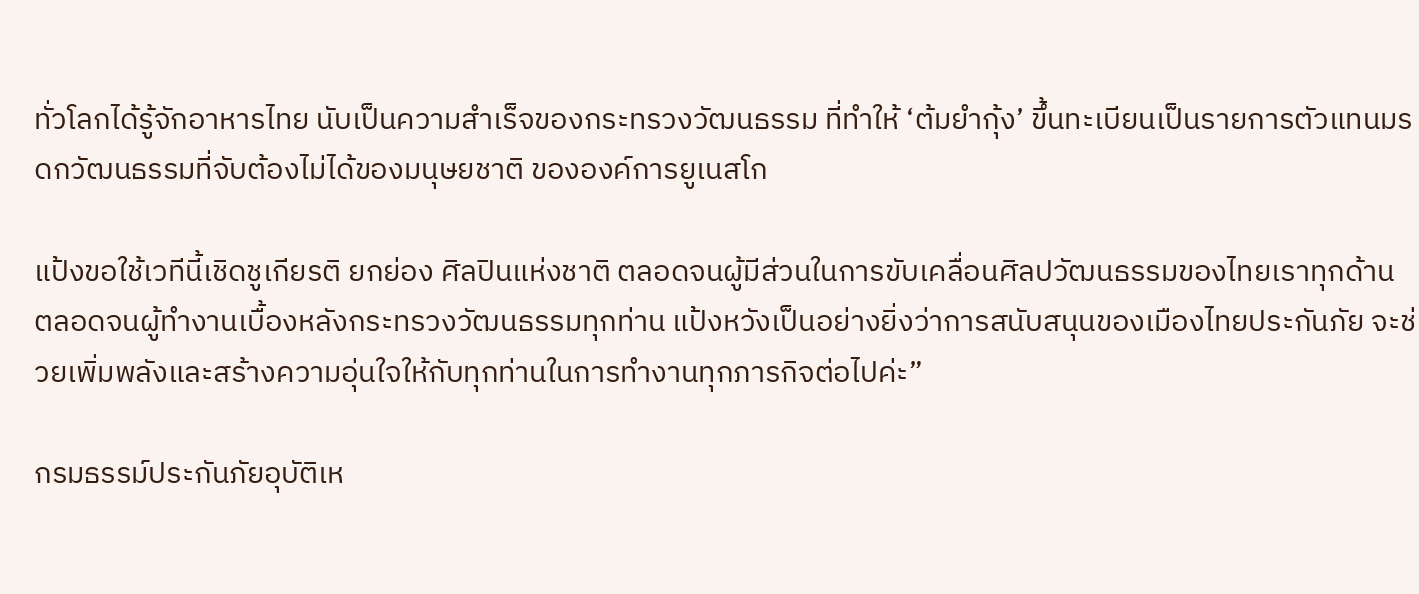ทั่วโลกได้รู้จักอาหารไทย นับเป็นความสำเร็จของกระทรวงวัฒนธรรม ที่ทำให้ ‘ต้มยำกุ้ง’ ขึ้นทะเบียนเป็นรายการตัวแทนมรดกวัฒนธรรมที่จับต้องไม่ได้ของมนุษยชาติ ขององค์การยูเนสโก

แป้งขอใช้เวทีนี้เชิดชูเกียรติ ยกย่อง ศิลปินแห่งชาติ ตลอดจนผู้มีส่วนในการขับเคลื่อนศิลปวัฒนธรรมของไทยเราทุกด้าน  ตลอดจนผู้ทำงานเบื้องหลังกระทรวงวัฒนธรรมทุกท่าน แป้งหวังเป็นอย่างยิ่งว่าการสนับสนุนของเมืองไทยประกันภัย จะช่วยเพิ่มพลังและสร้างความอุ่นใจให้กับทุกท่านในการทำงานทุกภารกิจต่อไปค่ะ”

กรมธรรม์ประกันภัยอุบัติเห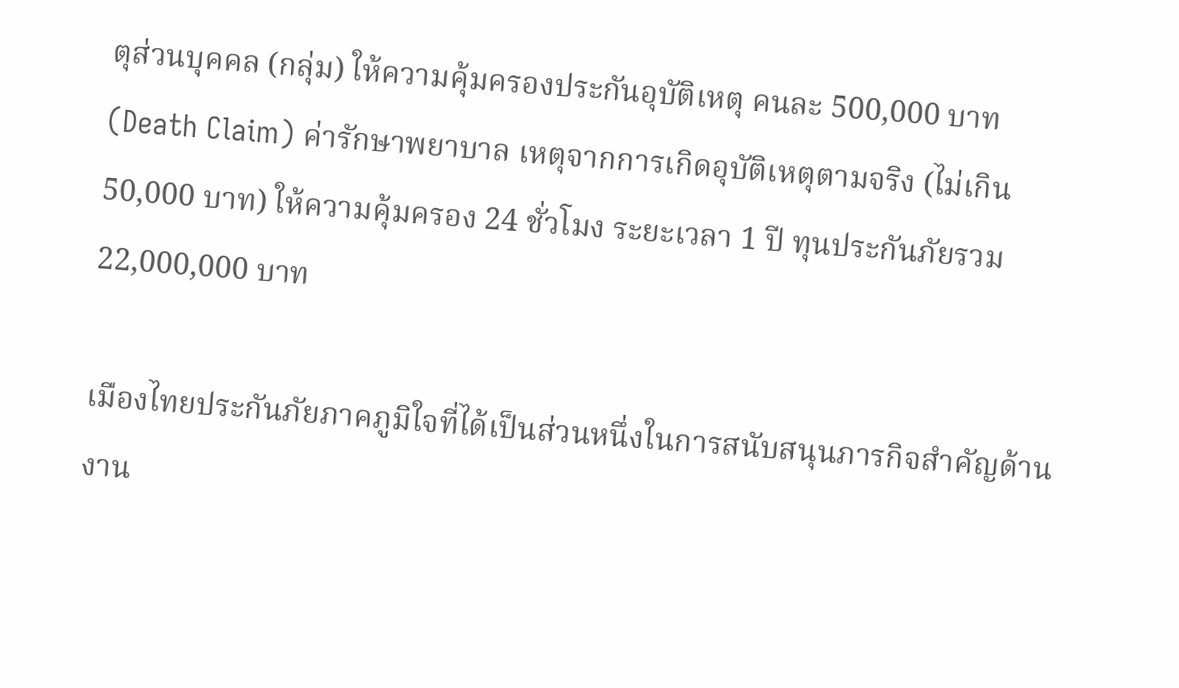ตุส่วนบุคคล (กลุ่ม) ให้ความคุ้มครองประกันอุบัติเหตุ คนละ 500,000 บาท (Death Claim) ค่ารักษาพยาบาล เหตุจากการเกิดอุบัติเหตุตามจริง (ไม่เกิน 50,000 บาท) ให้ความคุ้มครอง 24 ชั่วโมง ระยะเวลา 1 ปี ทุนประกันภัยรวม 22,000,000 บาท

เมืองไทยประกันภัยภาคภูมิใจที่ได้เป็นส่วนหนึ่งในการสนับสนุนภารกิจสำคัญด้านงาน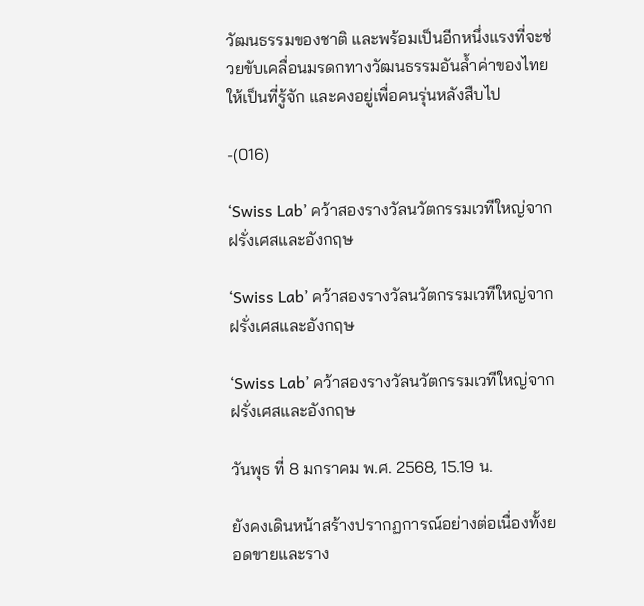วัฒนธรรมของชาติ และพร้อมเป็นอีกหนึ่งแรงที่จะช่วยขับเคลื่อนมรดกทางวัฒนธรรมอันล้ำค่าของไทย ให้เป็นที่รู้จัก และคงอยู่เพื่อคนรุ่นหลังสืบไป

-(016)

‘Swiss Lab’ คว้าสองรางวัลนวัตกรรมเวทีใหญ่จากฝรั่งเศสและอังกฤษ

‘Swiss Lab’ คว้าสองรางวัลนวัตกรรมเวทีใหญ่จากฝรั่งเศสและอังกฤษ

‘Swiss Lab’ คว้าสองรางวัลนวัตกรรมเวทีใหญ่จากฝรั่งเศสและอังกฤษ

วันพุธ ที่ 8 มกราคม พ.ศ. 2568, 15.19 น.

ยังคงเดินหน้าสร้างปรากฏการณ์อย่างต่อเนื่องทั้งยอดขายและราง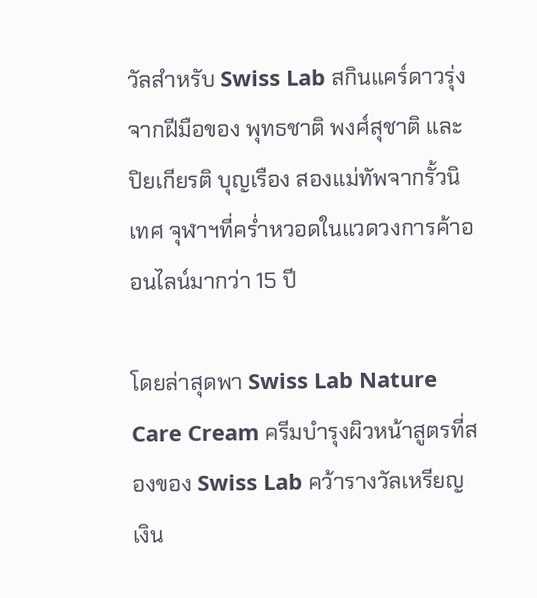วัลสำหรับ Swiss Lab สกินแคร์ดาวรุ่งจากฝีมือของ พุทธชาติ พงศ์สุชาติ และ ปิยเกียรติ บุญเรือง สองแม่ทัพจากรั้วนิเทศ จุฬาฯที่คร่ำหวอดในแวดวงการค้าออนไลน์มากว่า 15 ปี

โดยล่าสุดพา Swiss Lab Nature Care Cream ครีมบำรุงผิวหน้าสูตรที่สองของ Swiss Lab คว้ารางวัลเหรียญเงิน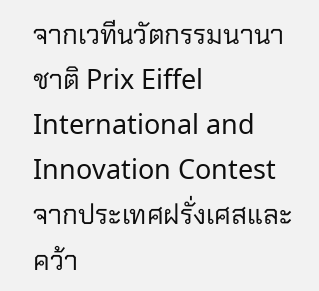จากเวทีนวัตกรรมนานาชาติ Prix Eiffel International and Innovation Contest จากประเทศฝรั่งเศสและคว้า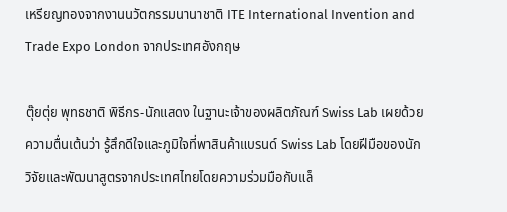เหรียญทองจากงานนวัตกรรมนานาชาติ ITE International Invention and Trade Expo London จากประเทศอังกฤษ

ตุ๊ยตุ่ย พุทธชาติ พิธีกร-นักแสดง ในฐานะเจ้าของผลิตภัณฑ์ Swiss Lab เผยด้วยความตื่นเต้นว่า รู้สึกดีใจและภูมิใจที่พาสินค้าแบรนด์ Swiss Lab โดยฝีมือของนักวิจัยและพัฒนาสูตรจากประเทศไทยโดยความร่วมมือกับแล็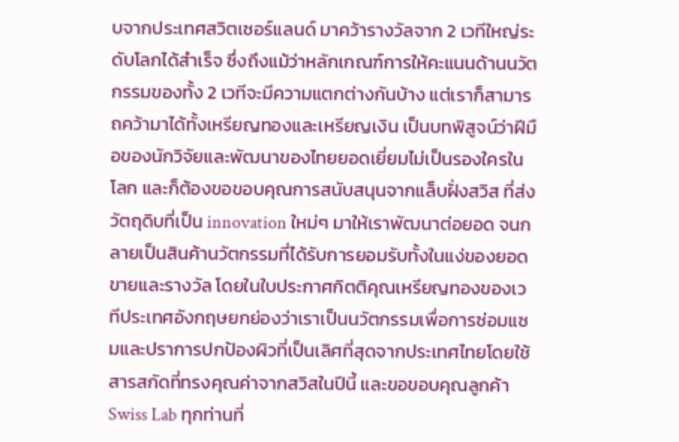บจากประเทศสวิตเซอร์แลนด์ มาคว้ารางวัลจาก 2 เวทีใหญ่ระดับโลกได้สำเร็จ ซึ่งถึงแม้ว่าหลักเกณฑ์การให้คะแนนด้านนวัตกรรมของทั้ง 2 เวทีจะมีความแตกต่างกันบ้าง แต่เราก็สามารถคว้ามาได้ทั้งเหรียญทองและเหรียญเงิน เป็นบทพิสูจน์ว่าฝีมือของนักวิจัยและพัฒนาของไทยยอดเยี่ยมไม่เป็นรองใครในโลก และก็ต้องขอขอบคุณการสนับสนุนจากแล็บฝั่งสวิส ที่ส่งวัตถุดิบที่เป็น innovation ใหม่ๆ มาให้เราพัฒนาต่อยอด จนกลายเป็นสินค้านวัตกรรมที่ได้รับการยอมรับทั้งในแง่ของยอดขายและรางวัล โดยในใบประกาศกิตติคุณเหรียญทองของเวทีประเทศอังกฤษยกย่องว่าเราเป็นนวัตกรรมเพื่อการซ่อมแซมและปราการปกป้องผิวที่เป็นเลิศที่สุดจากประเทศไทยโดยใช้สารสกัดที่ทรงคุณค่าจากสวิสในปีนี้ และขอขอบคุณลูกค้า Swiss Lab ทุกท่านที่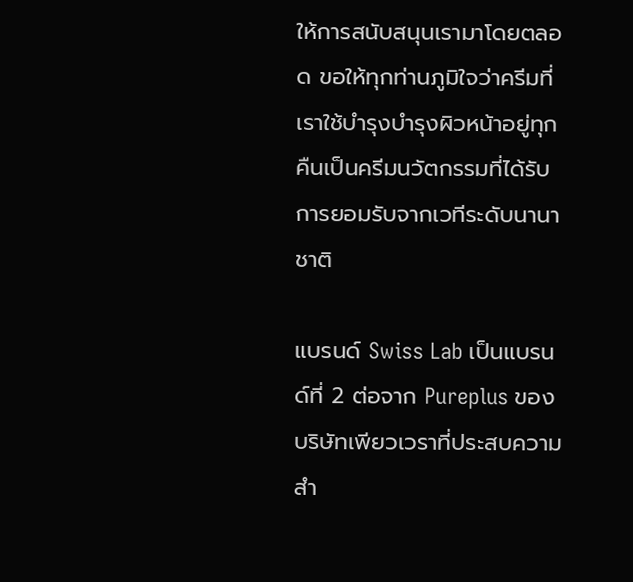ให้การสนับสนุนเรามาโดยตลอด ขอให้ทุกท่านภูมิใจว่าครีมที่เราใช้บำรุงบำรุงผิวหน้าอยู่ทุกคืนเป็นครีมนวัตกรรมที่ได้รับการยอมรับจากเวทีระดับนานาชาติ

แบรนด์ Swiss Lab เป็นแบรนด์ที่ 2 ต่อจาก Pureplus ของบริษัทเพียวเวราที่ประสบความสำ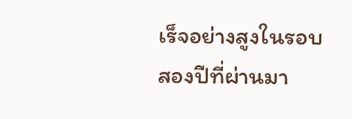เร็จอย่างสูงในรอบสองปีที่ผ่านมา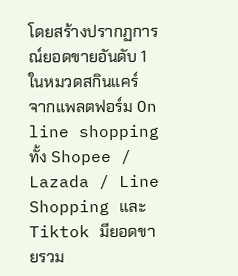โดยสร้างปรากฏการณ์ยอดขายอันดับ 1 ในหมวดสกินแคร์ จากแพลตฟอร์ม On line shopping ทั้ง Shopee / Lazada / Line Shopping และ Tiktok มียอดขายรวม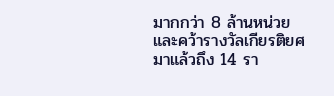มากกว่า 8 ล้านหน่วย และคว้ารางวัลเกียรติยศมาแล้วถึง 14 รา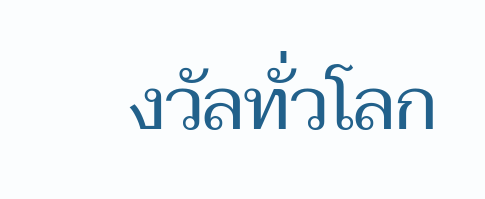งวัลทั่วโลก